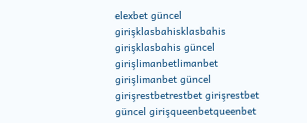elexbet güncel girişklasbahisklasbahis girişklasbahis güncel girişlimanbetlimanbet girişlimanbet güncel girişrestbetrestbet girişrestbet güncel girişqueenbetqueenbet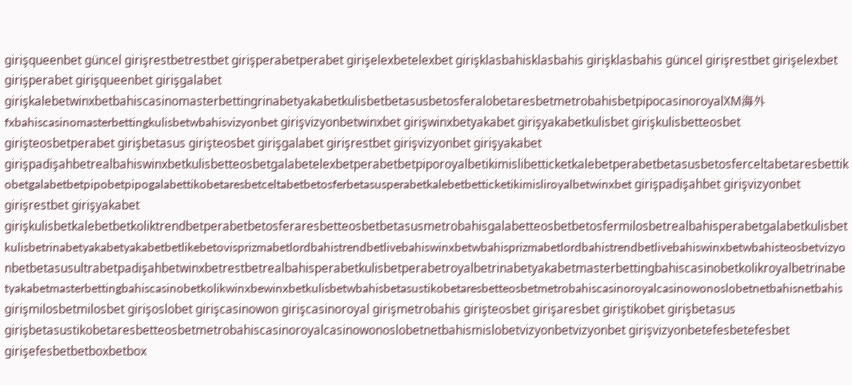girişqueenbet güncel girişrestbetrestbet girişperabetperabet girişelexbetelexbet girişklasbahisklasbahis girişklasbahis güncel girişrestbet girişelexbet girişperabet girişqueenbet girişgalabet girişkalebetwinxbetbahiscasinomasterbettingrinabetyakabetkulisbetbetasusbetosferalobetaresbetmetrobahisbetpipocasinoroyalXM海外fxbahiscasinomasterbettingkulisbetwbahisvizyonbet girişvizyonbetwinxbet girişwinxbetyakabet girişyakabetkulisbet girişkulisbetteosbet girişteosbetperabet girişbetasus girişteosbet girişgalabet girişrestbet girişvizyonbet girişyakabet girişpadişahbetrealbahiswinxbetkulisbetteosbetgalabetelexbetperabetbetpiporoyalbetikimislibetticketkalebetperabetbetasusbetosferceltabetaresbettikobetgalabetbetpipobetpipogalabettikobetaresbetceltabetbetosferbetasusperabetkalebetbetticketikimisliroyalbetwinxbet girişpadişahbet girişvizyonbet girişrestbet girişyakabet girişkulisbetkalebetbetkoliktrendbetperabetbetosferaresbetteosbetbetasusmetrobahisgalabetteosbetbetosfermilosbetrealbahisperabetgalabetkulisbetkulisbetrinabetyakabetyakabetbetlikebetovisprizmabetlordbahistrendbetlivebahiswinxbetwbahisprizmabetlordbahistrendbetlivebahiswinxbetwbahisteosbetvizyonbetbetasusultrabetpadişahbetwinxbetrestbetrealbahisperabetkulisbetperabetroyalbetrinabetyakabetmasterbettingbahiscasinobetkolikroyalbetrinabetyakabetmasterbettingbahiscasinobetkolikwinxbewinxbetkulisbetwbahisbetasustikobetaresbetteosbetmetrobahiscasinoroyalcasinowonoslobetnetbahisnetbahis girişmilosbetmilosbet girişoslobet girişcasinowon girişcasinoroyal girişmetrobahis girişteosbet girişaresbet giriştikobet girişbetasus girişbetasustikobetaresbetteosbetmetrobahiscasinoroyalcasinowonoslobetnetbahismislobetvizyonbetvizyonbet girişvizyonbetefesbetefesbet girişefesbetbetboxbetbox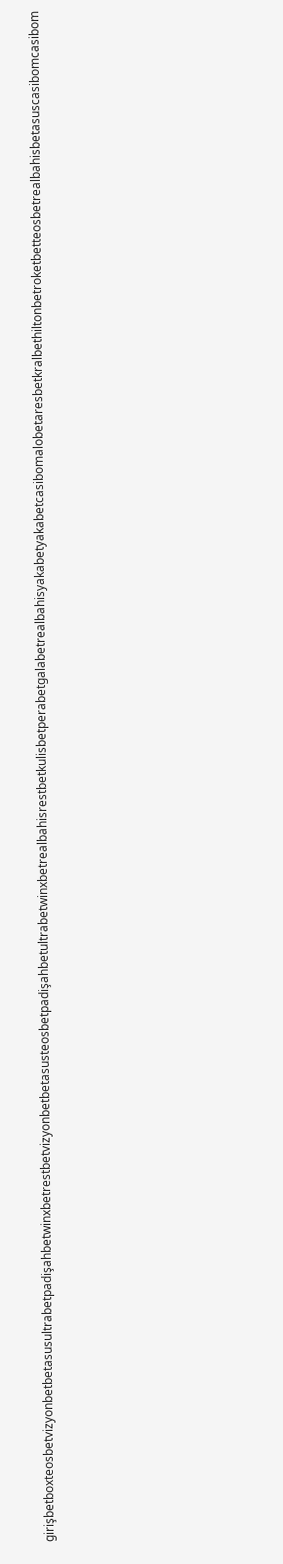girişbetboxteosbetvizyonbetbetasusultrabetpadişahbetwinxbetrestbetvizyonbetbetasusteosbetpadişahbetultrabetwinxbetrealbahisrestbetkulisbetperabetgalabetrealbahisyakabetyakabetcasibomalobetaresbetkralbethiltonbetroketbetteosbetrealbahisbetasuscasibomcasibom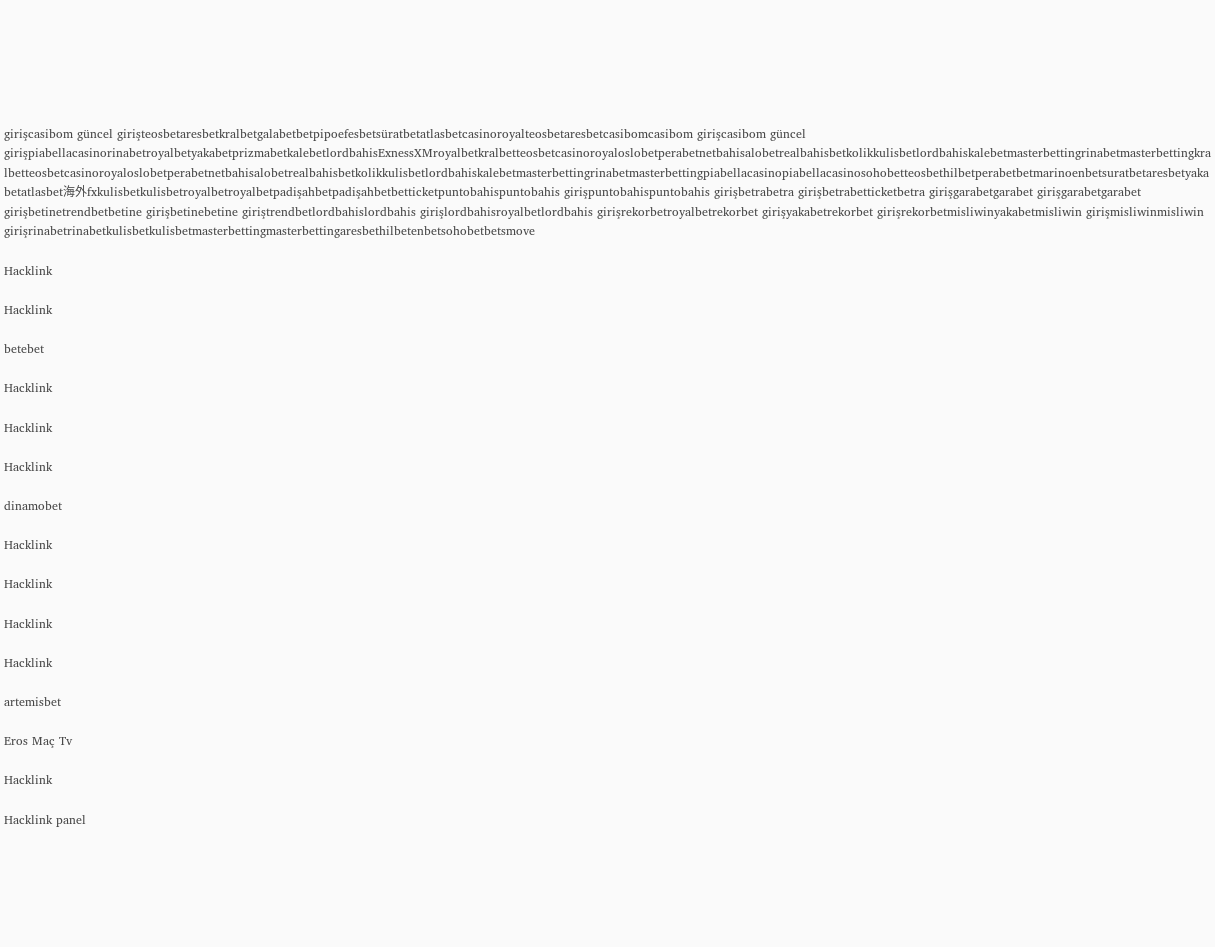girişcasibom güncel girişteosbetaresbetkralbetgalabetbetpipoefesbetsüratbetatlasbetcasinoroyalteosbetaresbetcasibomcasibom girişcasibom güncel girişpiabellacasinorinabetroyalbetyakabetprizmabetkalebetlordbahisExnessXMroyalbetkralbetteosbetcasinoroyaloslobetperabetnetbahisalobetrealbahisbetkolikkulisbetlordbahiskalebetmasterbettingrinabetmasterbettingkralbetteosbetcasinoroyaloslobetperabetnetbahisalobetrealbahisbetkolikkulisbetlordbahiskalebetmasterbettingrinabetmasterbettingpiabellacasinopiabellacasinosohobetteosbethilbetperabetbetmarinoenbetsuratbetaresbetyakabetatlasbet海外fxkulisbetkulisbetroyalbetroyalbetpadişahbetpadişahbetbetticketpuntobahispuntobahis girişpuntobahispuntobahis girişbetrabetra girişbetrabetticketbetra girişgarabetgarabet girişgarabetgarabet girişbetinetrendbetbetine girişbetinebetine giriştrendbetlordbahislordbahis girişlordbahisroyalbetlordbahis girişrekorbetroyalbetrekorbet girişyakabetrekorbet girişrekorbetmisliwinyakabetmisliwin girişmisliwinmisliwin girişrinabetrinabetkulisbetkulisbetmasterbettingmasterbettingaresbethilbetenbetsohobetbetsmove

Hacklink

Hacklink

betebet

Hacklink

Hacklink

Hacklink

dinamobet

Hacklink

Hacklink

Hacklink

Hacklink

artemisbet

Eros Maç Tv

Hacklink

Hacklink panel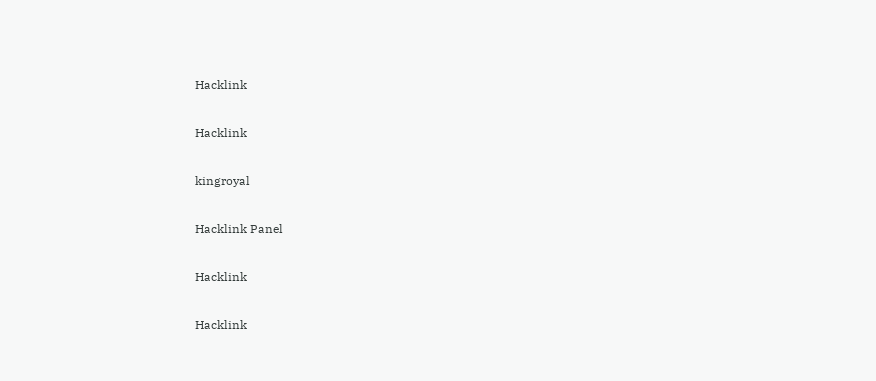Hacklink

Hacklink

kingroyal

Hacklink Panel

Hacklink

Hacklink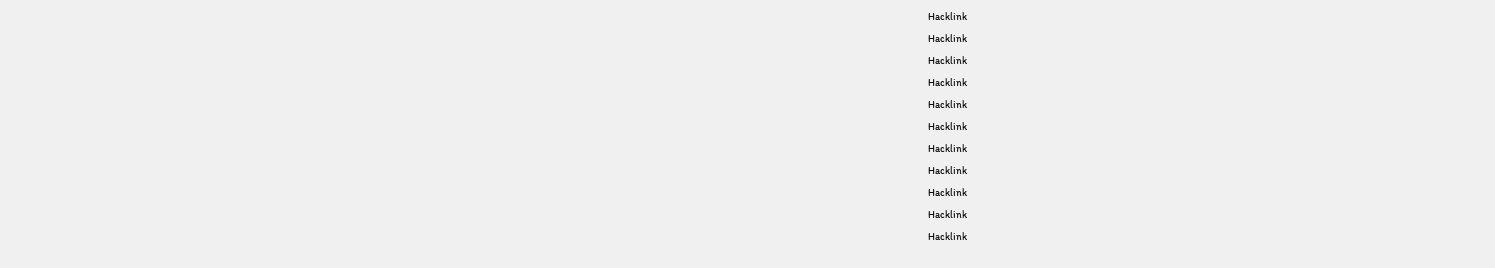Hacklink

Hacklink

Hacklink

Hacklink

Hacklink

Hacklink

Hacklink

Hacklink

Hacklink

Hacklink

Hacklink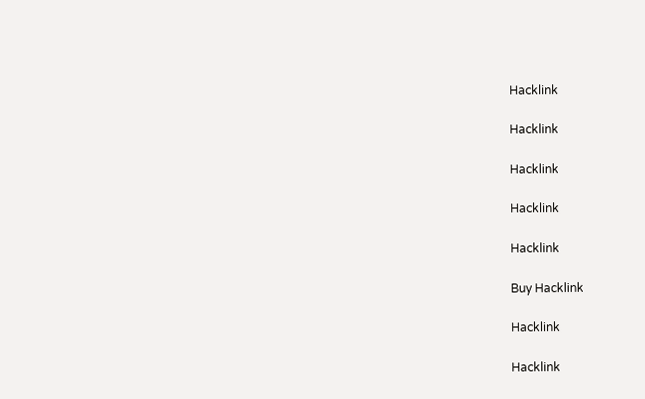Hacklink

Hacklink

Hacklink

Hacklink

Hacklink

Buy Hacklink

Hacklink

Hacklink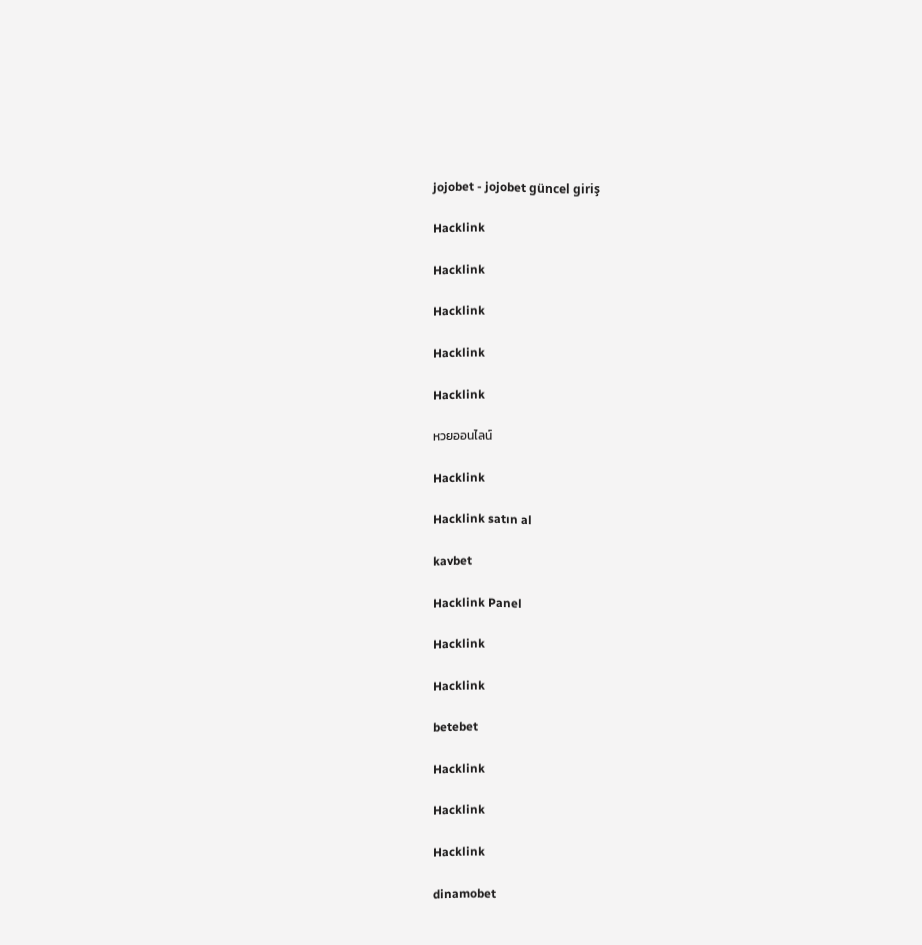jojobet - jojobet güncel giriş

Hacklink

Hacklink

Hacklink

Hacklink

Hacklink

หวยออนไลน์

Hacklink

Hacklink satın al

kavbet

Hacklink Panel

Hacklink

Hacklink

betebet

Hacklink

Hacklink

Hacklink

dinamobet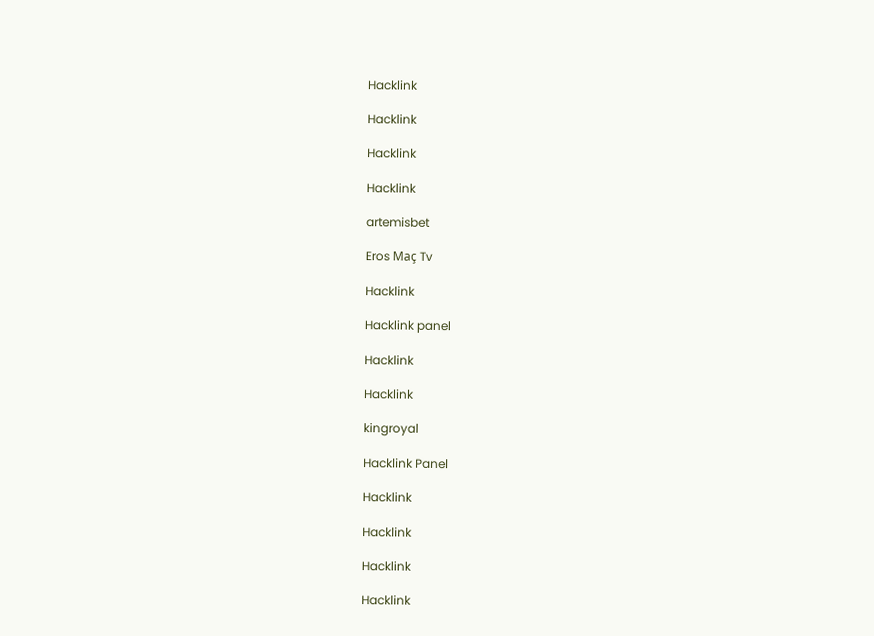Hacklink

Hacklink

Hacklink

Hacklink

artemisbet

Eros Maç Tv

Hacklink

Hacklink panel

Hacklink

Hacklink

kingroyal

Hacklink Panel

Hacklink

Hacklink

Hacklink

Hacklink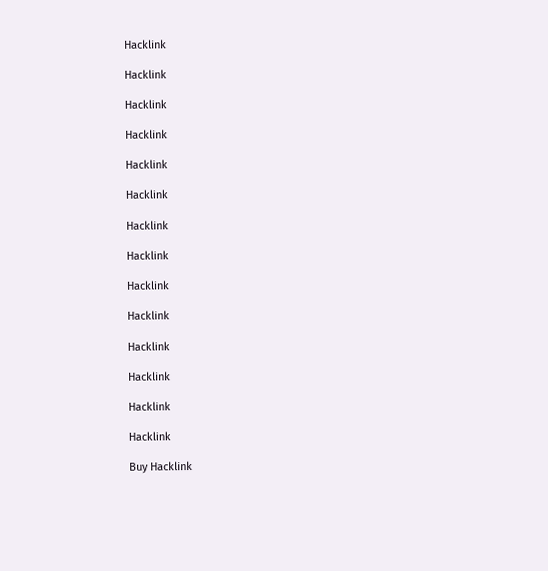Hacklink

Hacklink

Hacklink

Hacklink

Hacklink

Hacklink

Hacklink

Hacklink

Hacklink

Hacklink

Hacklink

Hacklink

Hacklink

Hacklink

Buy Hacklink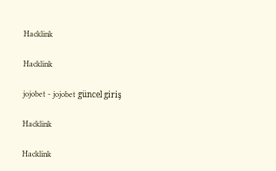Hacklink

Hacklink

jojobet - jojobet güncel giriş

Hacklink

Hacklink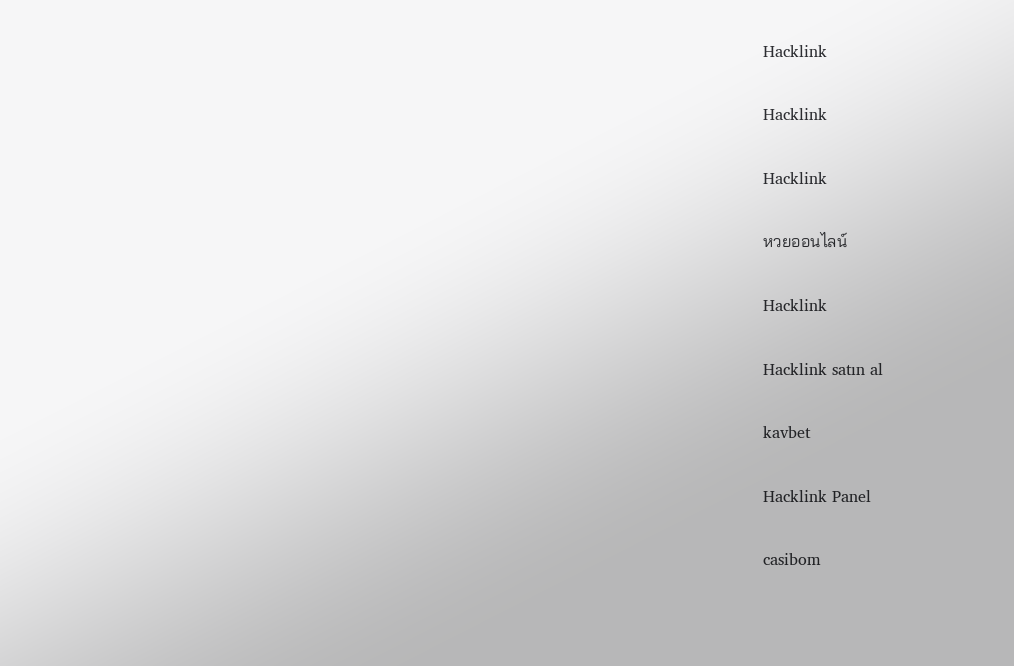Hacklink

Hacklink

Hacklink

หวยออนไลน์

Hacklink

Hacklink satın al

kavbet

Hacklink Panel

casibom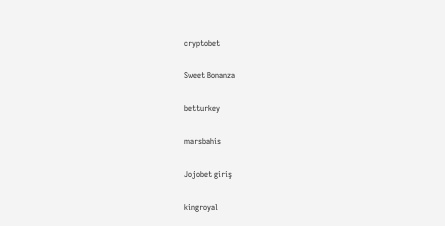cryptobet

Sweet Bonanza

betturkey

marsbahis

Jojobet giriş

kingroyal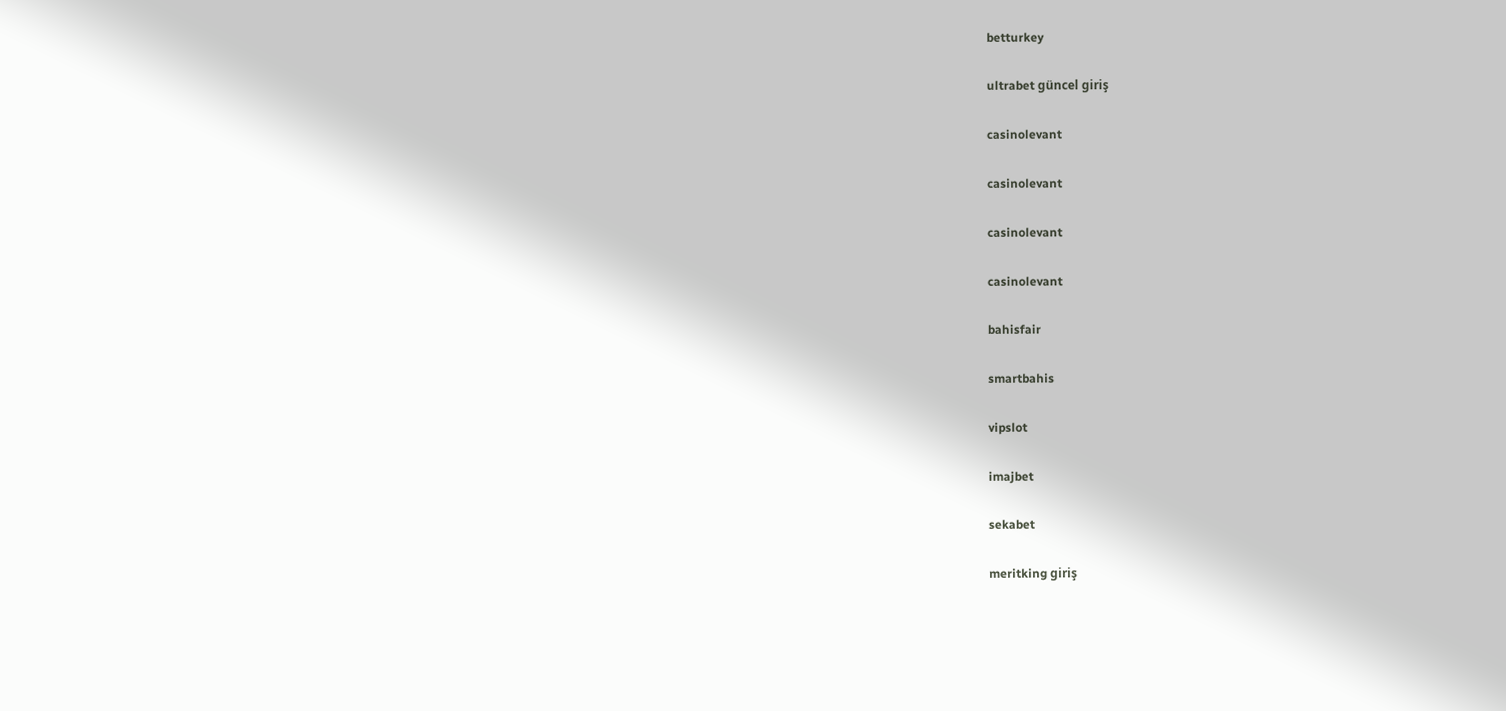betturkey

ultrabet güncel giriş

casinolevant

casinolevant

casinolevant

casinolevant

bahisfair

smartbahis

vipslot

imajbet

sekabet

meritking giriş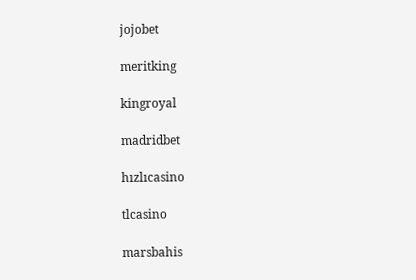jojobet

meritking

kingroyal

madridbet

hızlıcasino

tlcasino

marsbahis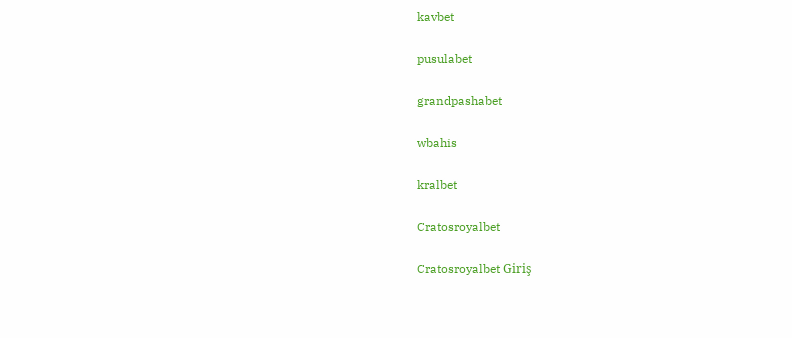kavbet

pusulabet

grandpashabet

wbahis

kralbet

Cratosroyalbet

Cratosroyalbet Giriş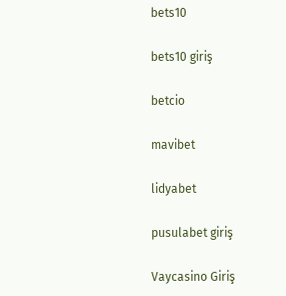bets10

bets10 giriş

betcio

mavibet

lidyabet

pusulabet giriş

Vaycasino Giriş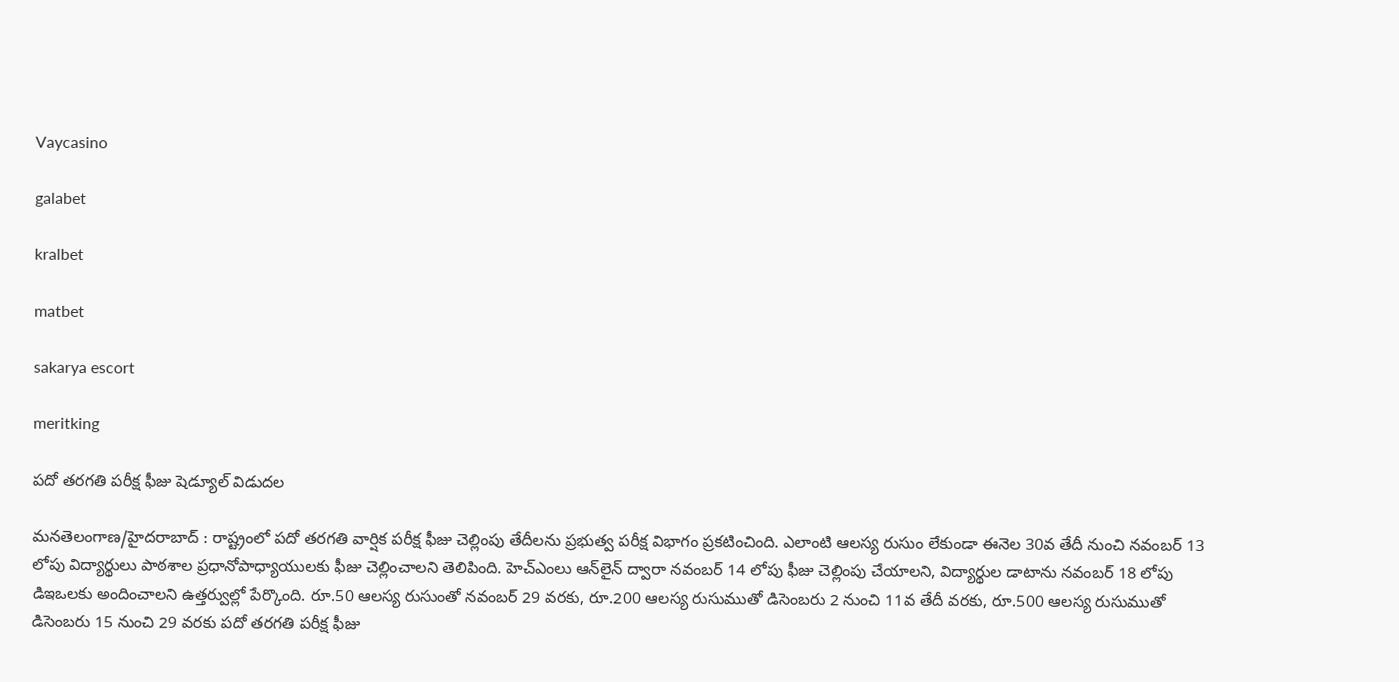Vaycasino

galabet

kralbet

matbet

sakarya escort

meritking

పదో తరగతి పరీక్ష ఫీజు షెడ్యూల్ విడుదల

మనతెలంగాణ/హైదరాబాద్ : రాష్ట్రంలో పదో తరగతి వార్షిక పరీక్ష ఫీజు చెల్లింపు తేదీలను ప్రభుత్వ పరీక్ష విభాగం ప్రకటించింది. ఎలాంటి ఆలస్య రుసుం లేకుండా ఈనెల 30వ తేదీ నుంచి నవంబర్ 13 లోపు విద్యార్థులు పాఠశాల ప్రధానోపాధ్యాయులకు ఫీజు చెల్లించాలని తెలిపింది. హెచ్‌ఎంలు ఆన్‌లైన్ ద్వారా నవంబర్ 14 లోపు ఫీజు చెల్లింపు చేయాలని, విద్యార్థుల డాటాను నవంబర్ 18 లోపు డిఇఒలకు అందించాలని ఉత్తర్వుల్లో పేర్కొంది. రూ.50 ఆలస్య రుసుంతో నవంబర్ 29 వరకు, రూ.200 ఆలస్య రుసుముతో డిసెంబరు 2 నుంచి 11వ తేదీ వరకు, రూ.500 ఆలస్య రుసుముతో డిసెంబరు 15 నుంచి 29 వరకు పదో తరగతి పరీక్ష ఫీజు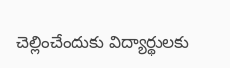చెల్లించేందుకు విద్యార్థులకు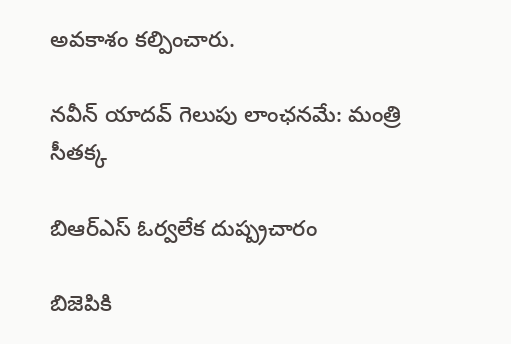అవకాశం కల్పించారు.

నవీన్ యాదవ్ గెలుపు లాంఛనమే: మంత్రి సీతక్క

బిఆర్‌ఎస్ ఓర్వలేక దుష్ప్రచారం

బిజెపికి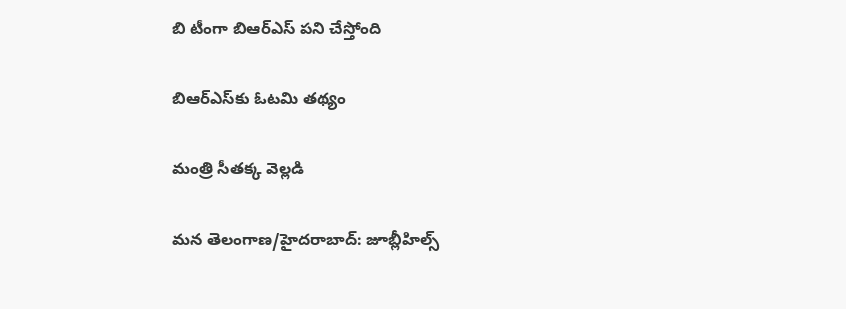బి టీంగా బిఆర్‌ఎస్ పని చేస్తోంది

బిఆర్‌ఎస్‌కు ఓటమి తథ్యం

మంత్రి సీతక్క వెల్లడి

మన తెలంగాణ/హైదరాబాద్: జూబ్లీహిల్స్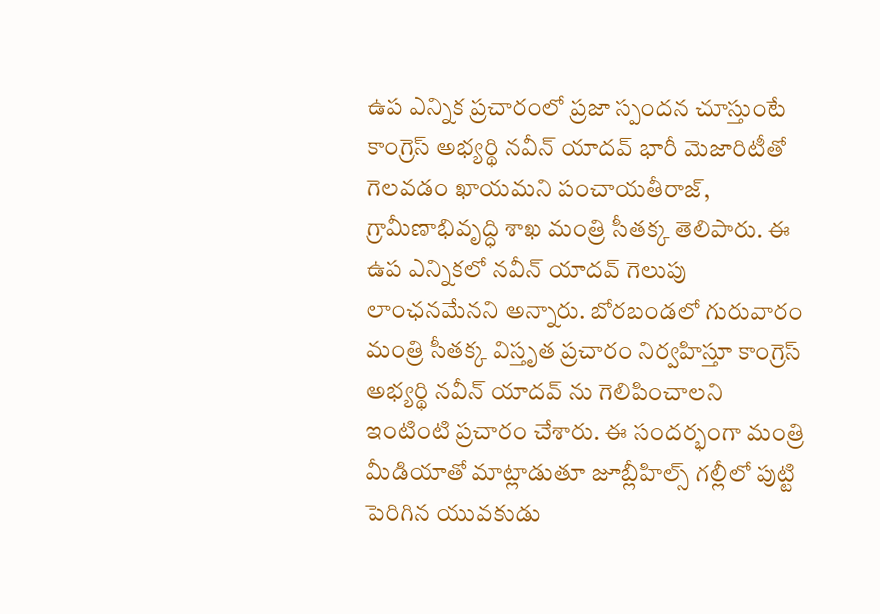ఉప ఎన్నిక ప్రచారంలో ప్రజా స్పందన చూస్తుంటే కాంగ్రెస్ అభ్యర్థి నవీన్ యాదవ్ భారీ మెజారిటీతో గెలవడం ఖాయమని పంచాయతీరాజ్, గ్రామీణాభివృద్ధి శాఖ మంత్రి సీతక్క తెలిపారు. ఈ ఉప ఎన్నికలో నవీన్ యాదవ్ గెలుపు లాంఛనమేనని అన్నారు. బోరబండలో గురువారం మంత్రి సీతక్క విస్తృత ప్రచారం నిర్వహిస్తూ కాంగ్రెస్ అభ్యర్థి నవీన్ యాదవ్ ను గెలిపించాలని ఇంటింటి ప్రచారం చేశారు. ఈ సందర్భంగా మంత్రి మీడియాతో మాట్లాడుతూ జూబ్లీహిల్స్ గల్లీలో పుట్టి పెరిగిన యువకుడు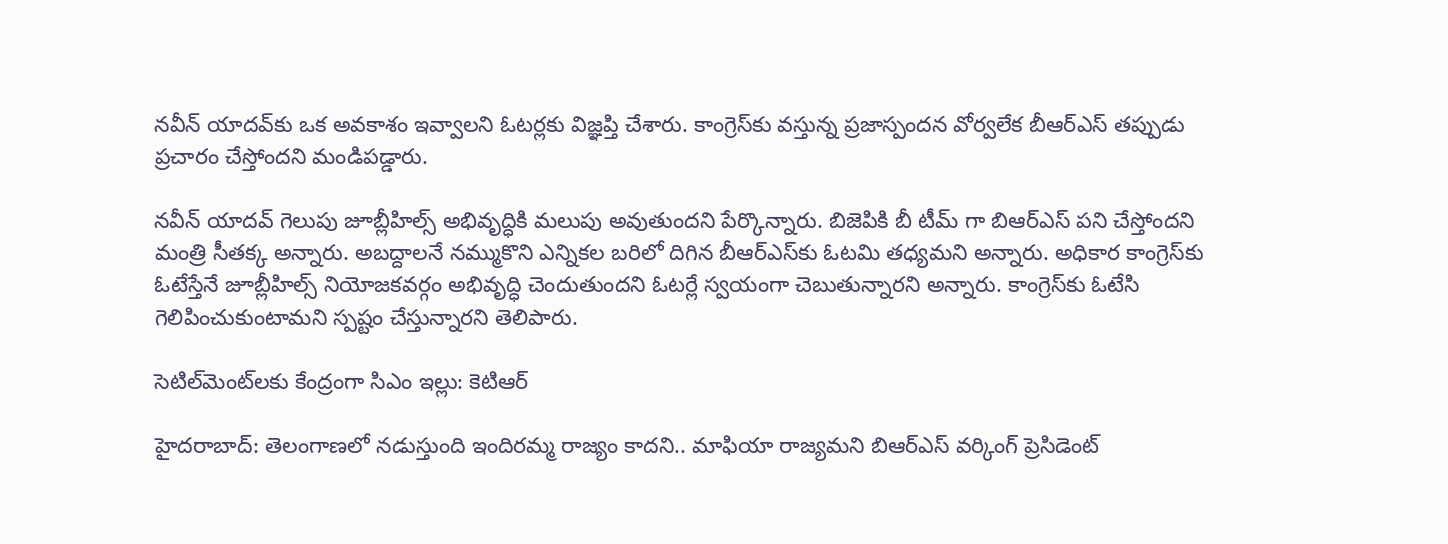నవీన్ యాదవ్‌కు ఒక అవకాశం ఇవ్వాలని ఓటర్లకు విజ్ఞప్తి చేశారు. కాంగ్రెస్‌కు వస్తున్న ప్రజాస్పందన వోర్వలేక బీఆర్‌ఎస్ తప్పుడు ప్రచారం చేస్తోందని మండిపడ్డారు.

నవీన్ యాదవ్ గెలుపు జూబ్లీహిల్స్ అభివృద్ధికి మలుపు అవుతుందని పేర్కొన్నారు. బిజెపికి బీ టీమ్ గా బిఆర్‌ఎస్ పని చేస్తోందని మంత్రి సీతక్క అన్నారు. అబద్దాలనే నమ్ముకొని ఎన్నికల బరిలో దిగిన బీఆర్‌ఎస్‌కు ఓటమి తధ్యమని అన్నారు. అధికార కాంగ్రెస్‌కు ఓటేస్తేనే జూబ్లీహిల్స్ నియోజకవర్గం అభివృద్ధి చెందుతుందని ఓటర్లే స్వయంగా చెబుతున్నారని అన్నారు. కాంగ్రెస్‌కు ఓటేసి గెలిపించుకుంటామని స్పష్టం చేస్తున్నారని తెలిపారు.

సెటిల్‌మెంట్‌లకు కేంద్రంగా సిఎం ఇల్లు: కెటిఆర్

హైదరాబాద్: తెలంగాణలో నడుస్తుంది ఇందిరమ్మ రాజ్యం కాదని.. మాఫియా రాజ్యమని బిఆర్‌ఎస్ వర్కింగ్ ప్రెసిడెంట్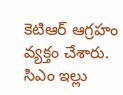కెటిఆర్ ఆగ్రహం వ్యక్తం చేశారు. సిఎం ఇల్లు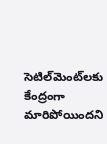సెటిల్‌మెంట్‌లకు కేంద్రంగా మారిపోయిందని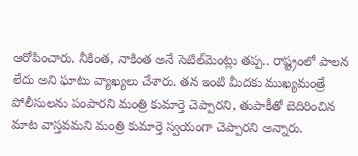ఆరోపించారు. నీకింత, నాకింత అనే సెటిల్‌మెంట్లు తప్ప.. రాష్ట్రంలో పాలన లేదు అని ఘాటు వ్యాఖ్యలు చేశారు. తన ఇంటి మీదకు ముఖ్యమంత్రే పోలీసులను పంపారని మంత్రి కుమార్తె చెప్పారని, తుపాకీతో బెదిరించిన మాట వాస్తవమని మంత్రి కుమార్తె స్వయంగా చెప్పారని అన్నారు.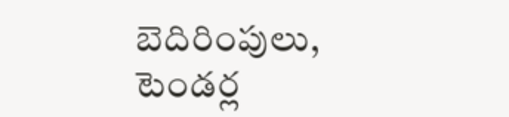బెదిరింపులు, టెండర్ల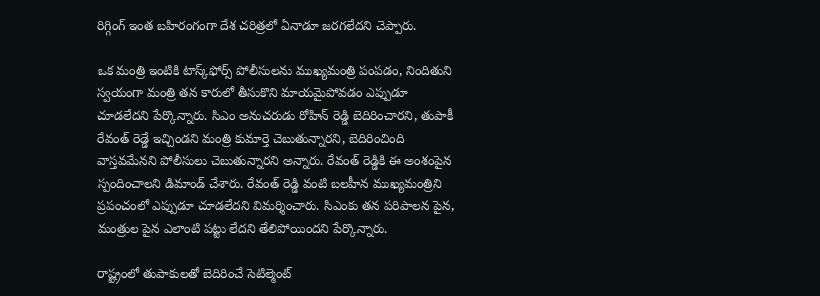రిగ్గింగ్ ఇంత బహిరంగంగా దేశ చరిత్రలో ఏనాడూ జరగలేదని చెప్పారు.

ఒక మంత్రి ఇంటికి టాస్క్‌ఫోర్స్ పోలీసులను ముఖ్యమంత్రి పంపడం, నిందితుని స్వయంగా మంత్రి తన కారులో తీసుకొని మాయమైపోవడం ఎప్పుడూ చూడలేదని పేర్కొన్నారు. సిఎం అనుచరుడు రోహిన్ రెడ్డి బెదిరించారని, తుపాకీ రేవంత్ రెడ్డే ఇచ్చిండని మంత్రి కుమార్తె చెబుతున్నారని, బెదిరించింది వాస్తవమేనని పోలీసులు చెబుతున్నారని అన్నారు. రేవంత్ రెడ్డికి ఈ అంశంపైన స్పందించాలని డిమాండ్ చేశారు. రేవంత్ రెడ్డి వంటి బలహీన ముఖ్యమంత్రిని ప్రపంచంలో ఎప్పుడూ చూడలేదని విమర్శించారు. సిఎంకు తన పరిపాలన పైన, మంత్రుల పైన ఎలాంటి పట్టు లేదని తేలిపోయిందని పేర్కొన్నారు.

రాష్ట్రంలో తుపాకులతో బెదిరించే సెటిల్మెంట్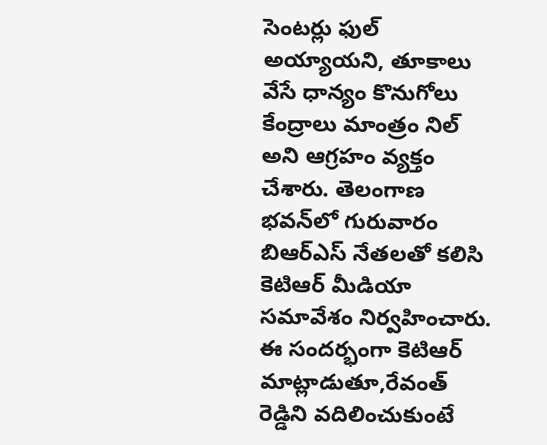సెంటర్లు ఫుల్ అయ్యాయని, తూకాలు వేసే ధాన్యం కొనుగోలు కేంద్రాలు మాంత్రం నిల్ అని ఆగ్రహం వ్యక్తం చేశారు. తెలంగాణ భవన్‌లో గురువారం బిఆర్‌ఎస్ నేతలతో కలిసి కెటిఆర్ మీడియా సమావేశం నిర్వహించారు. ఈ సందర్భంగా కెటిఆర్ మాట్లాడుతూ,రేవంత్ రెడ్డిని వదిలించుకుంటే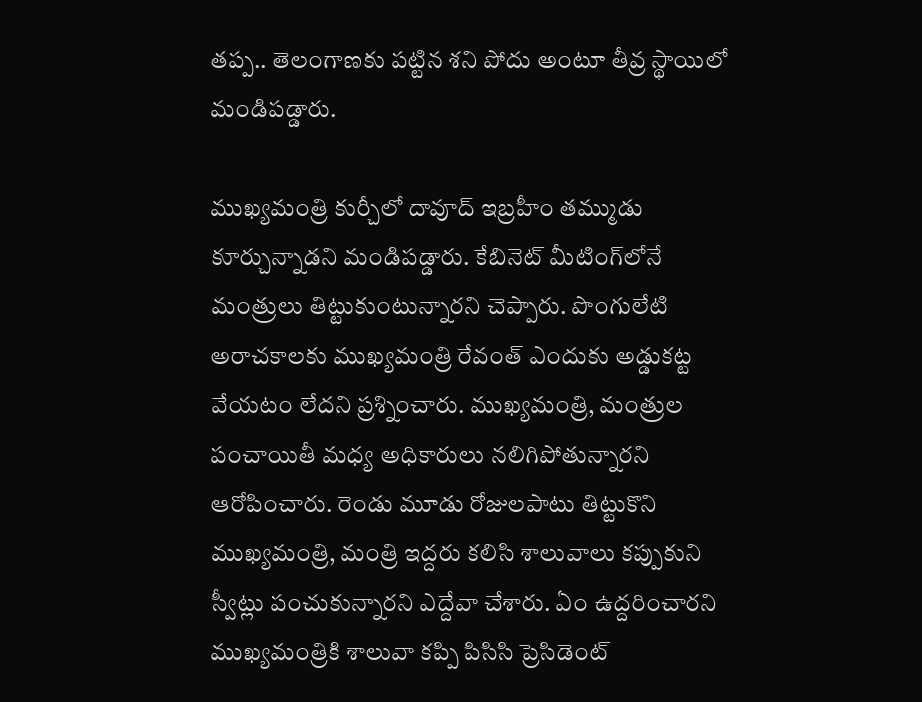తప్ప.. తెలంగాణకు పట్టిన శని పోదు అంటూ తీవ్ర స్థాయిలో మండిపడ్డారు.

ముఖ్యమంత్రి కుర్చీలో దావూద్ ఇబ్రహీం తమ్ముడు కూర్చున్నాడని మండిపడ్డారు. కేబినెట్ మీటింగ్‌లోనే మంత్రులు తిట్టుకుంటున్నారని చెప్పారు. పొంగులేటి అరాచకాలకు ముఖ్యమంత్రి రేవంత్ ఎందుకు అడ్డుకట్ట వేయటం లేదని ప్రశ్నించారు. ముఖ్యమంత్రి, మంత్రుల పంచాయితీ మధ్య అధికారులు నలిగిపోతున్నారని ఆరోపించారు. రెండు మూడు రోజులపాటు తిట్టుకొని ముఖ్యమంత్రి, మంత్రి ఇద్దరు కలిసి శాలువాలు కప్పుకుని స్వీట్లు పంచుకున్నారని ఎద్దేవా చేశారు. ఏం ఉద్దరించారని ముఖ్యమంత్రికి శాలువా కప్పి పిసిసి ప్రెసిడెంట్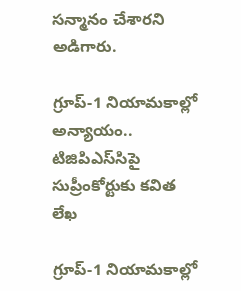సన్మానం చేశారని అడిగారు.

గ్రూప్-1 నియామకాల్లో అన్యాయం.. టిజిపిఎస్‌సిపై సుప్రీంకోర్టుకు కవిత లేఖ

గ్రూప్-1 నియామకాల్లో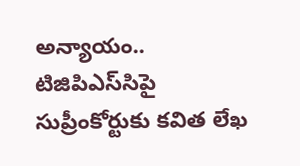అన్యాయం.. టిజిపిఎస్‌సిపై సుప్రీంకోర్టుకు కవిత లేఖ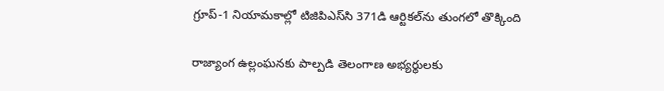గ్రూప్-1 నియామకాల్లో టిజిపిఎస్‌సి 371డి ఆర్టికల్‌ను తుంగలో తొక్కింది

రాజ్యాంగ ఉల్లంఘనకు పాల్పడి తెలంగాణ అభ్యర్థులకు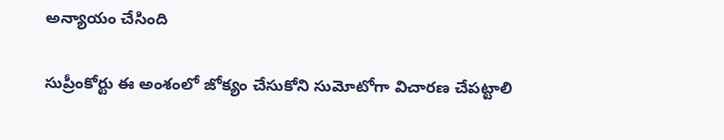అన్యాయం చేసింది

సుప్రీంకోర్టు ఈ అంశంలో జోక్యం చేసుకోని సుమోటోగా విచారణ చేపట్టాలి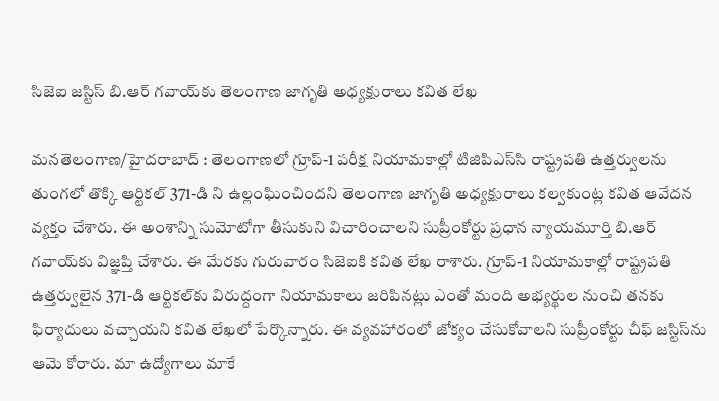సిజెఐ జస్టిస్ బి.ఆర్ గవాయ్‌కు తెలంగాణ జాగృతి అధ్యక్షురాలు కవిత లేఖ

మనతెలంగాణ/హైదరాబాద్ : తెలంగాణలో గ్రూప్-1 పరీక్ష నియామకాల్లో టిజిపిఎస్‌సి రాష్ట్రపతి ఉత్తర్వులను తుంగలో తొక్కి ఆర్టికల్ 371-డి ని ఉల్లంఘించిందని తెలంగాణ జాగృతి అధ్యక్షురాలు కల్వకుంట్ల కవిత ఆవేదన వ్యక్తం చేశారు. ఈ అంశాన్ని సుమోటోగా తీసుకుని విచారించాలని సుప్రీంకోర్టు ప్రధాన న్యాయమూర్తి బి.ఆర్ గవాయ్‌కు విజ్ఞప్తి చేశారు. ఈ మేరకు గురువారం సిజెఐకి కవిత లేఖ రాశారు. గ్రూప్-1 నియామకాల్లో రాష్ట్రపతి ఉత్తర్వులైన 371-డి ఆర్టికల్‌కు విరుద్దంగా నియామకాలు జరిపినట్లు ఎంతో మంది అభ్యర్థుల నుంచి తనకు ఫిర్యాదులు వచ్చాయని కవిత లేఖలో పేర్కొన్నారు. ఈ వ్యవహారంలో జోక్యం చేసుకోవాలని సుప్రీంకోర్టు చీఫ్ జస్టిస్‌ను ఆమె కోరారు. మా ఉద్యోగాలు మాకే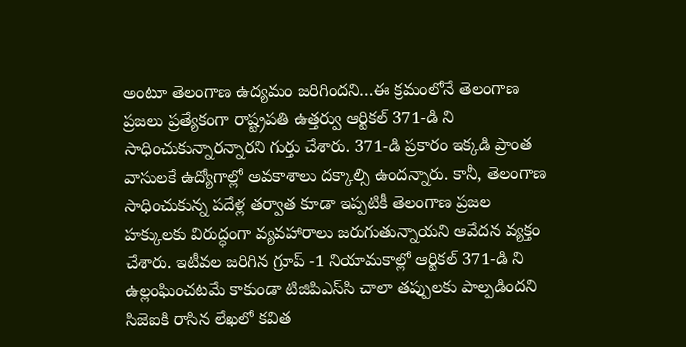అంటూ తెలంగాణ ఉద్యమం జరిగిందని…ఈ క్రమంలోనే తెలంగాణ ప్రజలు ప్రత్యేకంగా రాష్ట్రపతి ఉత్తర్వు ఆర్టికల్ 371-డి ని సాధించుకున్నారన్నారని గుర్తు చేశారు. 371-డి ప్రకారం ఇక్కడి ప్రాంత వాసులకే ఉద్యోగాల్లో అవకాశాలు దక్కాల్సి ఉందన్నారు. కానీ, తెలంగాణ సాధించుకున్న పదేళ్ల తర్వాత కూడా ఇప్పటికీ తెలంగాణ ప్రజల హక్కులకు విరుద్ధంగా వ్యవహారాలు జరుగుతున్నాయని ఆవేదన వ్యక్తం చేశారు. ఇటీవల జరిగిన గ్రూప్ -1 నియామకాల్లో ఆర్టికల్ 371-డి ని ఉల్లంఘించటమే కాకుండా టిజిపిఎస్‌సి చాలా తప్పులకు పాల్పడిందని సిజెఐకి రాసిన లేఖలో కవిత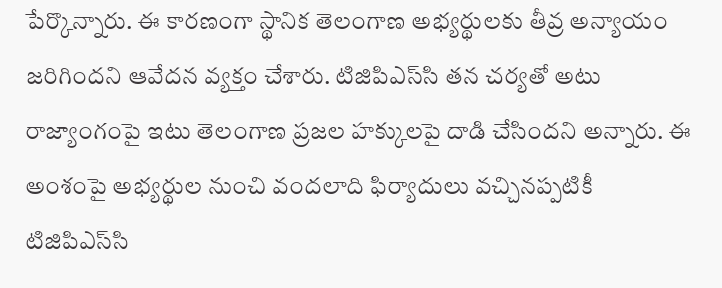పేర్కొన్నారు. ఈ కారణంగా స్థానిక తెలంగాణ అభ్యర్థులకు తీవ్ర అన్యాయం జరిగిందని ఆవేదన వ్యక్తం చేశారు. టిజిపిఎస్‌సి తన చర్యతో అటు రాజ్యాంగంపై ఇటు తెలంగాణ ప్రజల హక్కులపై దాడి చేసిందని అన్నారు. ఈ అంశంపై అభ్యర్థుల నుంచి వందలాది ఫిర్యాదులు వచ్చినప్పటికీ టిజిపిఎస్‌సి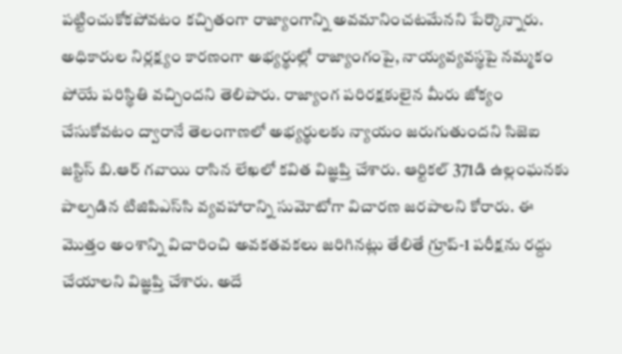పట్టించుకోకపోవటం కచ్చితంగా రాజ్యాంగాన్ని అవమానించటమేనని పేర్కొన్నారు. అధికారుల నిర్లక్ష్యం కారణంగా అభ్యర్థుల్లో రాజ్యాంగంపై, నాయ్యవ్యవస్థపై నమ్మకం పోయే పరిస్థితి వచ్చిందని తెలిపారు. రాజ్యాంగ పరిరక్షకులైన మీరు జోక్యం చేసుకోవటం ద్వారానే తెలంగాణలో అభ్యర్థులకు న్యాయం జరుగుతుందని సిజెఐ జస్టిస్ బి.ఆర్ గవాయి రాసిన లేఖలో కవిత విజ్ఞప్తి చేశారు. ఆర్టికల్ 371డి ఉల్లంఘనకు పాల్పడిన టిజిపిఎస్‌సి వ్యవహారాన్ని సుమోటోగా విచారణ జరపాలని కోరారు. ఈ మొత్తం అంశాన్ని విచారించి అవకతవకలు జరిగినట్లు తేలితే గ్రూప్-1 పరీక్షను రద్దు చేయాలని విజ్ఞప్తి చేశారు. అదే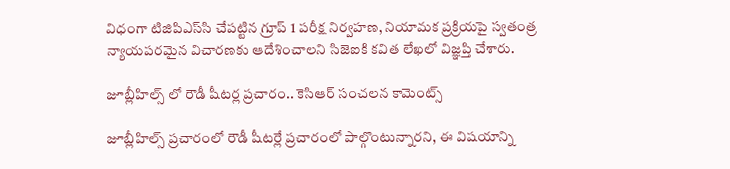విధంగా టిజిపిఎస్‌సి చేపట్టిన గ్రూప్ 1 పరీక్ష నిర్వహణ, నియామక ప్రక్రియపై స్వతంత్ర న్యాయపరమైన విచారణకు ఆదేశించాలని సిజెఐకి కవిత లేఖలో విజ్ఞప్తి చేశారు.

జూబ్లీహిల్స్ లో రౌడీ షీటర్ల ప్రచారం.. కెసిఆర్ సంచలన కామెంట్స్

జూబ్లీహిల్స్ ప్రచారంలో రౌడీ షీటర్లే ప్రచారంలో పాల్గొంటున్నారని, ఈ విషయాన్ని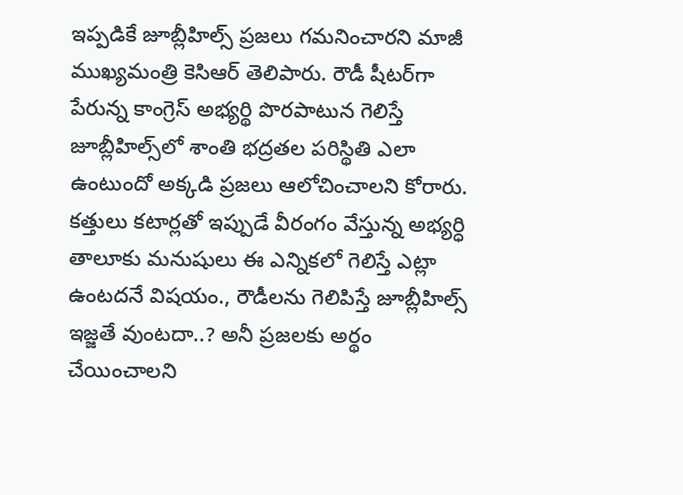ఇప్పడికే జూబ్లీహిల్స్ ప్రజలు గమనించారని మాజీ ముఖ్యమంత్రి కెసిఆర్ తెలిపారు. రౌడీ షీటర్‌గా పేరున్న కాంగ్రెస్ అభ్యర్థి పొరపాటున గెలిస్తే జూబ్లీహిల్స్‌లో శాంతి భద్రతల పరిస్థితి ఎలా ఉంటుందో అక్కడి ప్రజలు ఆలోచించాలని కోరారు. కత్తులు కటార్లతో ఇప్పుడే వీరంగం వేస్తున్న అభ్యర్ధి తాలూకు మనుషులు ఈ ఎన్నికలో గెలిస్తే ఎట్లా ఉంటదనే విషయం., రౌడీలను గెలిపిస్తే జూబ్లీహిల్స్ ఇజ్జతే వుంటదా..? అనీ ప్రజలకు అర్థం చేయించాలని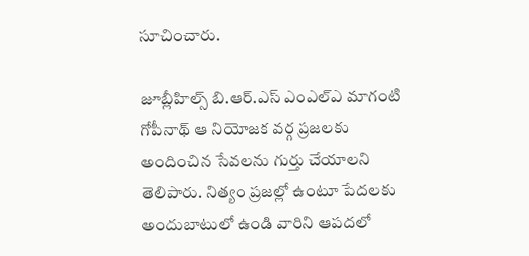సూచించారు.

జూబ్లీహిల్స్ బి.ఆర్.ఎస్ ఎంఎల్‌ఎ మాగంటి గోపీనాథ్ ఆ నియోజక వర్గ ప్రజలకు అందించిన సేవలను గుర్తు చేయాలని తెలిపారు. నిత్యం ప్రజల్లో ఉంటూ పేదలకు అందుబాటులో ఉండి వారిని ఆపదలో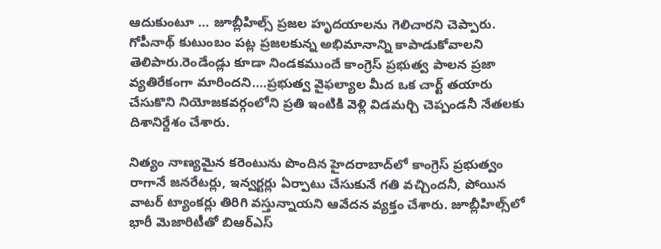ఆదుకుంటూ … జూబ్లీహిల్స్ ప్రజల హృదయాలను గెలిచారని చెప్పారు. గోపీనాథ్ కుటుంబం పట్ల ప్రజలకున్న అభిమానాన్ని కాపాడుకోవాలని తెలిపారు.రెండేండ్లు కూడా నిండకముందే కాంగ్రెస్ ప్రభుత్వ పాలన ప్రజా వ్యతిరేకంగా మారిందని….ప్రభుత్వ వైఫల్యాల మీద ఒక చార్ట్ తయారు చేసుకొని నియోజకవర్గంలోని ప్రతి ఇంటికి వెళ్లి విడమర్చి చెప్పండనీ నేతలకు దిశానిర్దేశం చేశారు.

నిత్యం నాణ్యమైన కరెంటును పొందిన హైదరాబాద్‌లో కాంగ్రెస్ ప్రభుత్వం రాగానే జనరేటర్లు, ఇన్వర్టర్లు ఏర్పాటు చేసుకునే గతి వచ్చిందనీ, పోయిన వాటర్ ట్యాంకర్లు తిరిగి వస్తున్నాయని ఆవేదన వ్యక్తం చేశారు. జూబ్లీహిల్స్‌లో భారీ మెజారిటీతో బిఆర్‌ఎస్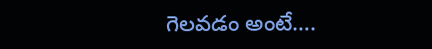గెలవడం అంటే….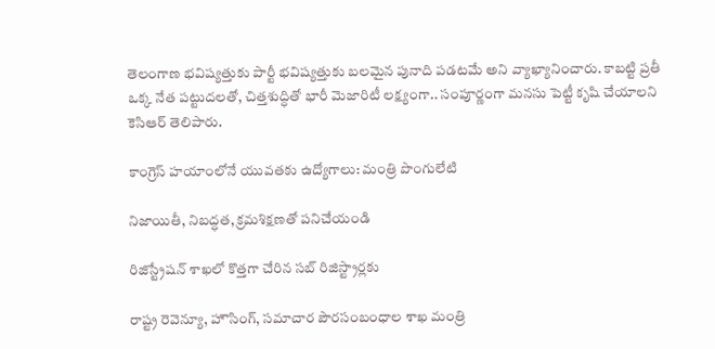తెలంగాణ భవిష్యత్తుకు పార్టీ భవిష్యత్తుకు బలమైన పునాది పడటమే అని వ్యాఖ్యానించారు. కాబట్టి ప్రతీ ఒక్క నేత పట్టుదలతో, చిత్తశుద్ధితో భారీ మెజారిటీ లక్ష్యంగా.. సంపూర్ణంగా మనసు పెట్టీ కృషి చేయాలని కెసిఆర్ తెలిపారు.

కాంగ్రెస్ హయాంలోనే యువతకు ఉద్యోగాలు: మంత్రి పొంగులేటి

నిజాయితీ, నిబద్ధత, క్రమశిక్షణతో పనిచేయండి

రిజిస్ట్రేషన్ శాఖలో కొత్తగా చేరిన సబ్ రిజిస్ట్రార్లకు

రాష్ట్ర రెవెన్యూ, హౌసింగ్, సమాచార పౌరసంబంధాల శాఖ మంత్రి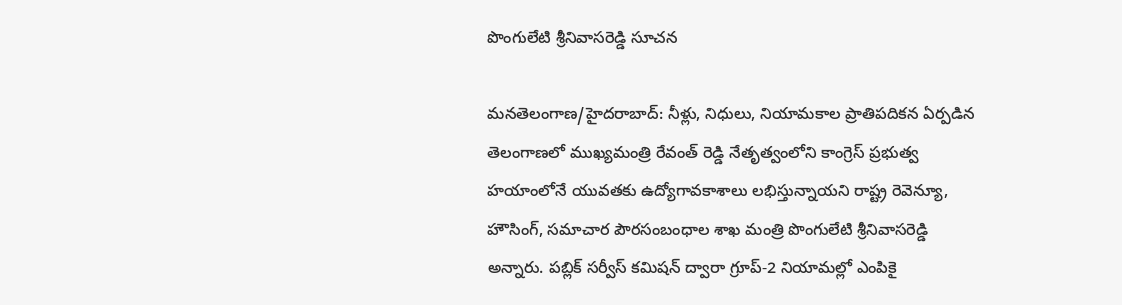పొంగులేటి శ్రీనివాసరెడ్డి సూచన

మనతెలంగాణ/హైదరాబాద్: నీళ్లు, నిధులు, నియామకాల ప్రాతిపదికన ఏర్పడిన తెలంగాణలో ముఖ్యమంత్రి రేవంత్ రెడ్డి నేతృత్వంలోని కాంగ్రెస్ ప్రభుత్వ హయాంలోనే యువతకు ఉద్యోగావకాశాలు లభిస్తున్నాయని రాష్ట్ర రెవెన్యూ, హౌసింగ్, సమాచార పౌరసంబంధాల శాఖ మంత్రి పొంగులేటి శ్రీనివాసరెడ్డి అన్నారు. పబ్లిక్ సర్వీస్ కమిషన్ ద్వారా గ్రూప్-2 నియామల్లో ఎంపికై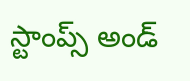స్టాంప్స్ అండ్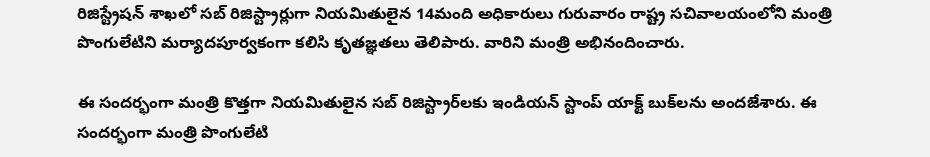రిజిస్ట్రేషన్ శాఖలో సబ్ రిజిస్ట్రార్లుగా నియమితులైన 14మంది అధికారులు గురువారం రాష్ట్ర సచివాలయంలోని మంత్రి పొంగులేటిని మర్యాదపూర్వకంగా కలిసి కృతజ్ఞతలు తెలిపారు. వారిని మంత్రి అభినందించారు.

ఈ సందర్భంగా మంత్రి కొత్తగా నియమితులైన సబ్ రిజిస్ట్రార్‌లకు ఇండియన్ స్టాంప్ యాక్ట్ బుక్‌లను అందజేశారు. ఈ సందర్భంగా మంత్రి పొంగులేటి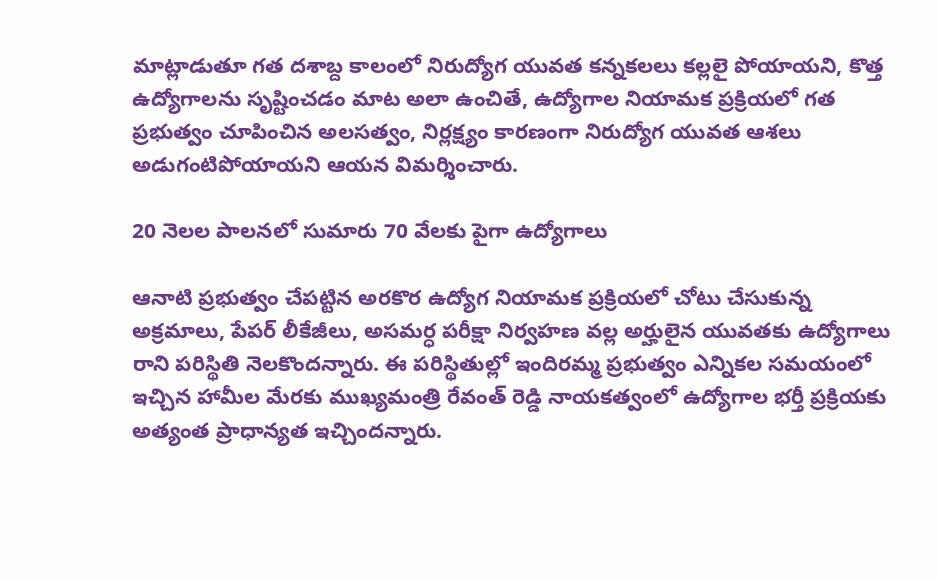మాట్లాడుతూ గత దశాబ్ద కాలంలో నిరుద్యోగ యువత కన్నకలలు కల్లలై పోయాయని, కొత్త ఉద్యోగాలను సృష్టించడం మాట అలా ఉంచితే, ఉద్యోగాల నియామక ప్రక్రియలో గత ప్రభుత్వం చూపించిన అలసత్వం, నిర్లక్ష్యం కారణంగా నిరుద్యోగ యువత ఆశలు అడుగంటిపోయాయని ఆయన విమర్శించారు.

20 నెలల పాలనలో సుమారు 70 వేలకు పైగా ఉద్యోగాలు

ఆనాటి ప్రభుత్వం చేపట్టిన అరకొర ఉద్యోగ నియామక ప్రక్రియలో చోటు చేసుకున్న అక్రమాలు, పేపర్ లీకేజీలు, అసమర్ధ పరీక్షా నిర్వహణ వల్ల అర్హులైన యువతకు ఉద్యోగాలు రాని పరిస్థితి నెలకొందన్నారు. ఈ పరిస్థితుల్లో ఇందిరమ్మ ప్రభుత్వం ఎన్నికల సమయంలో ఇచ్చిన హామీల మేరకు ముఖ్యమంత్రి రేవంత్ రెడ్డి నాయకత్వంలో ఉద్యోగాల భర్తీ ప్రక్రియకు అత్యంత ప్రాధాన్యత ఇచ్చిందన్నారు.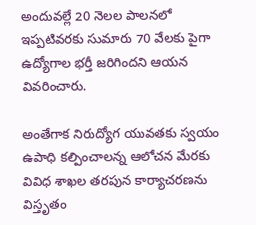అందువల్లే 20 నెలల పాలనలో ఇప్పటివరకు సుమారు 70 వేలకు పైగా ఉద్యోగాల భర్తీ జరిగిందని ఆయన వివరించారు.

అంతేగాక నిరుద్యోగ యువతకు స్వయం ఉపాధి కల్పించాలన్న ఆలోచన మేరకు వివిధ శాఖల తరపున కార్యాచరణను విస్తృతం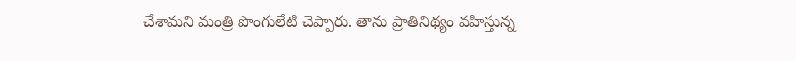చేశామని మంత్రి పొంగులేటి చెప్పారు. తాను ప్రాతినిథ్యం వహిస్తున్న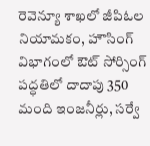రెవెన్యూ శాఖలో జీపిఓల నియామకం, హౌసింగ్ విభాగంలో ఔట్ సోర్సింగ్ పద్ధతిలో దాదాపు 350 మంది ఇంజనీర్లు, సర్వే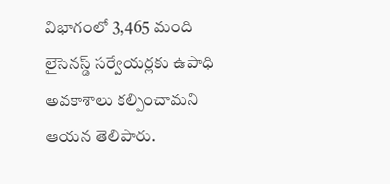విభాగంలో 3,465 మంది లైసెనస్డ్ సర్వేయర్లకు ఉపాధి అవకాశాలు కల్పించామని ఆయన తెలిపారు.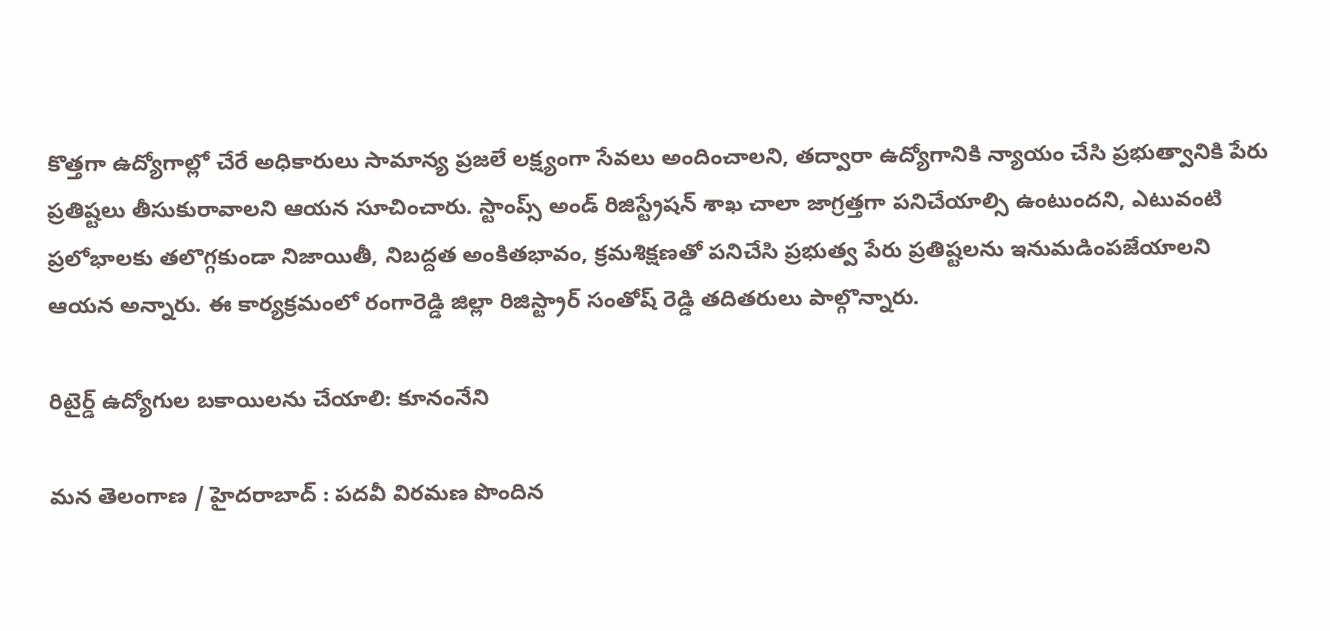కొత్తగా ఉద్యోగాల్లో చేరే అధికారులు సామాన్య ప్రజలే లక్ష్యంగా సేవలు అందించాలని, తద్వారా ఉద్యోగానికి న్యాయం చేసి ప్రభుత్వానికి పేరు ప్రతిష్టలు తీసుకురావాలని ఆయన సూచించారు. స్టాంప్స్ అండ్ రిజిస్ట్రేషన్ శాఖ చాలా జాగ్రత్తగా పనిచేయాల్సి ఉంటుందని, ఎటువంటి ప్రలోభాలకు తలొగ్గకుండా నిజాయితీ, నిబద్దత అంకితభావం, క్రమశిక్షణతో పనిచేసి ప్రభుత్వ పేరు ప్రతిష్టలను ఇనుమడింపజేయాలని ఆయన అన్నారు. ఈ కార్యక్రమంలో రంగారెడ్డి జిల్లా రిజిస్ట్రార్ సంతోష్ రెడ్డి తదితరులు పాల్గొన్నారు.

రిటైర్డ్ ఉద్యోగుల బకాయిలను చేయాలి: కూనంనేని

మన తెలంగాణ / హైదరాబాద్ : పదవీ విరమణ పొందిన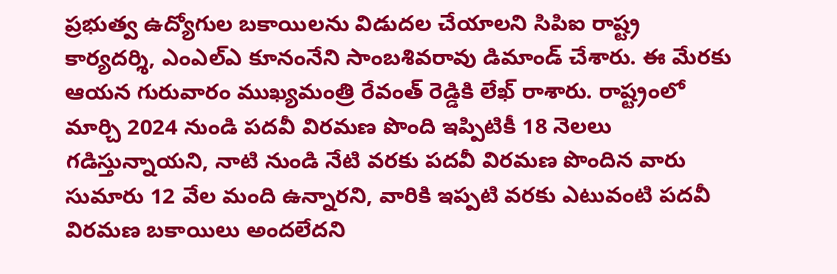ప్రభుత్వ ఉద్యోగుల బకాయిలను విడుదల చేయాలని సిపిఐ రాష్ట్ర కార్యదర్శి, ఎంఎల్‌ఎ కూనంనేని సాంబశివరావు డిమాండ్ చేశారు. ఈ మేరకు ఆయన గురువారం ముఖ్యమంత్రి రేవంత్ రెడ్డికి లేఖ్ రాశారు. రాష్ట్రంలో మార్చి 2024 నుండి పదవీ విరమణ పొంది ఇప్పిటికీ 18 నెలలు గడిస్తున్నాయని, నాటి నుండి నేటి వరకు పదవీ విరమణ పొందిన వారు సుమారు 12 వేల మంది ఉన్నారని, వారికి ఇప్పటి వరకు ఎటువంటి పదవీ విరమణ బకాయిలు అందలేదని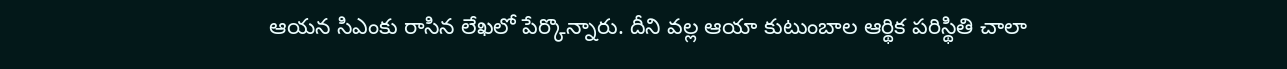ఆయన సిఎంకు రాసిన లేఖలో పేర్కొన్నారు. దీని వల్ల ఆయా కుటుంబాల ఆర్థిక పరిస్థితి చాలా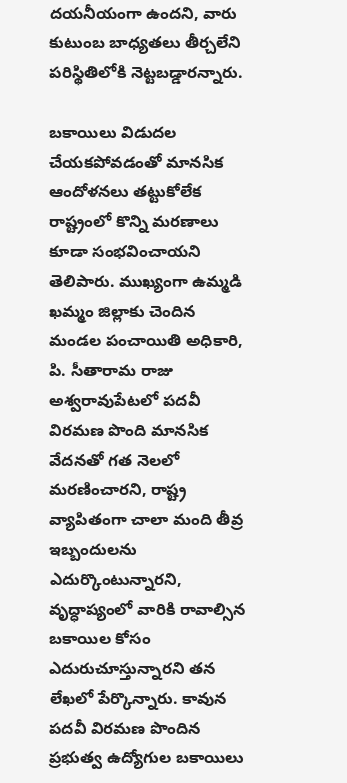దయనీయంగా ఉందని, వారు కుటుంబ బాధ్యతలు తీర్చలేని పరిస్థితిలోకి నెట్టబడ్డారన్నారు.

బకాయిలు విడుదల చేయకపోవడంతో మానసిక ఆందోళనలు తట్టుకోలేక రాష్ట్రంలో కొన్ని మరణాలు కూడా సంభవించాయని తెలిపారు. ముఖ్యంగా ఉమ్మడి ఖమ్మం జిల్లాకు చెందిన మండల పంచాయితి అధికారి, పి. సీతారామ రాజు అశ్వరావుపేటలో పదవీ విరమణ పొంది మానసిక వేదనతో గత నెలలో మరణించారని, రాష్ట్ర వ్యాపితంగా చాలా మంది తీవ్ర ఇబ్బందులను ఎదుర్కొంటున్నారని, వృద్ధాప్యంలో వారికి రావాల్సిన బకాయిల కోసం ఎదురుచూస్తున్నారని తన లేఖలో పేర్కొన్నారు. కావున పదవీ విరమణ పొందిన ప్రభుత్వ ఉద్యోగుల బకాయిలు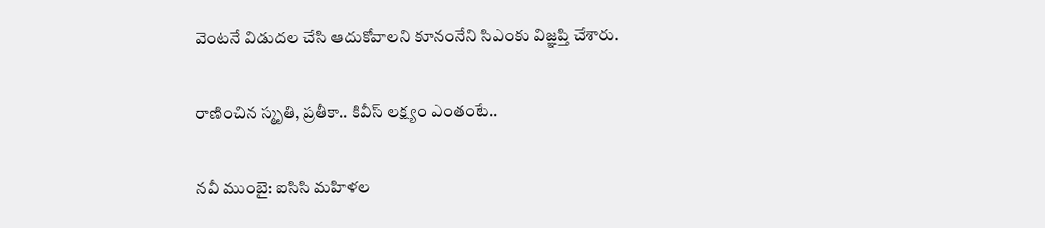వెంటనే విడుదల చేసి ఆదుకోవాలని కూనంనేని సిఎంకు విజ్ఞప్తి చేశారు.

రాణించిన స్మృతి, ప్రతీకా.. కివీస్ లక్ష్యం ఎంతంటే..

నవీ ముంబై: ఐసిసి మహిళల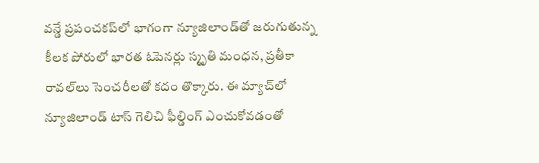వన్డే ప్రపంచకప్‌లో భాగంగా న్యూజిలాండ్‌తో జరుగుతున్న కీలక పోరులో భారత ఓపెనర్లు స్మృతి మంధన, ప్రతీకా రావల్‌లు సెంచరీలతో కదం తొక్కారు. ఈ మ్యాచ్‌లో న్యూజిలాండ్‌ టాస్ గెలిచి ఫీల్డింగ్ ఎంచుకోవడంతో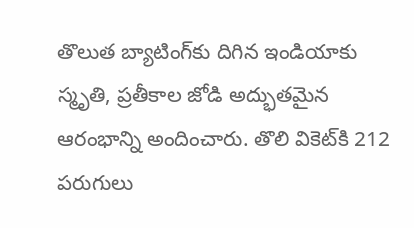తొలుత బ్యాటింగ్‌కు దిగిన ఇండియాకు స్మృతి, ప్రతీకాల జోడి అద్భుతమైన ఆరంభాన్ని అందించారు. తొలి వికెట్‌కి 212 పరుగులు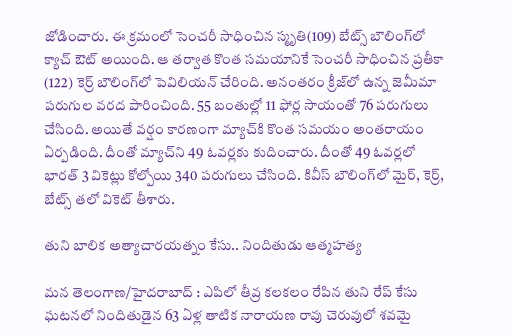జోడించారు. ఈ క్రమంలో సెంచరీ సాధించిన స్మృతి(109) బేట్స్ బౌలింగ్‌లో క్యాచ్ ఔట్ అయింది. ఆ తర్వాత కొంత సమయానికే సెంచరీ సాధించిన ప్రతీకా (122) కెర్ర్ బౌలింగ్‌లో పెవిలియన్ చేరింది. అనంతరం క్రీజ్‌లో ఉన్న జెమీమా పరుగుల వరద పారించింది. 55 బంతుల్లో 11 ఫోర్ల సాయంతో 76 పరుగులు చేసింది. అయితే వర్షం కారణంగా మ్యాచ్‌కి కొంత సమయం అంతరాయం ఏర్పడింది. దీంతో మ్యాచ్‌ని 49 ఓవర్లకు కుదించారు. దీంతో 49 ఓవర్లలో భారత్ 3 వికెట్లు కోల్పోయి 340 పరుగులు చేసింది. కివీస్ బౌలింగ్‌లో మైర్, కెర్ర్, బేట్స్ తలో వికెట్ తీశారు.

తుని బాలిక అత్యాచారయత్నం కేసు.. నిందితుడు ఆత్మహత్య

మన తెలంగాణ/హైదరాబాద్ : ఎపిలో తీవ్ర కలకలం రేపిన తుని రేప్ కేసు ఘటనలో నిందితుడైన 63 ఏళ్ల తాటిక నారాయణ రావు చెరువులో శవమై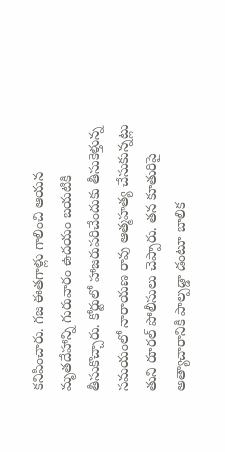కనిపించారు. గజ ఈతగాళ్లు గాలించి ఆయన మృతదేహాన్ని గురువారం ఉదయం బయటికి తీసుకొచ్చారు. కోర్టులో హాజరుపరిచేందుకు తీసుకెళ్తున్న సమయంలో నారాయణ రావు ఆత్మహత్య చేసుకున్నట్లు తుని రూరల్ పోలీసులు చెప్పారు. తన కూతురిపై అత్యాచారానికి పాల్పడ్డా డంటూ బాలిక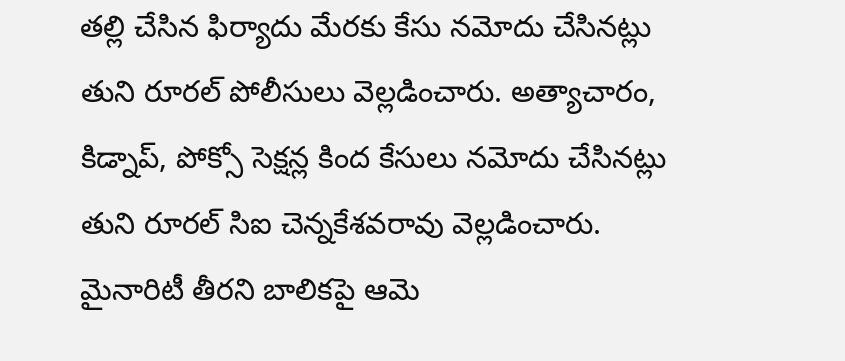తల్లి చేసిన ఫిర్యాదు మేరకు కేసు నమోదు చేసినట్లు తుని రూరల్ పోలీసులు వెల్లడించారు. అత్యాచారం, కిడ్నాప్, పోక్సో సెక్షన్ల కింద కేసులు నమోదు చేసినట్లు తుని రూరల్ సిఐ చెన్నకేశవరావు వెల్లడించారు. మైనారిటీ తీరని బాలికపై ఆమె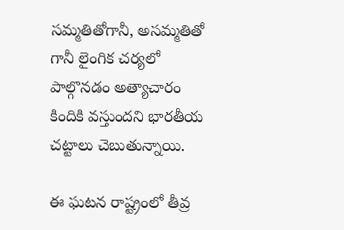సమ్మతితోగానీ, అసమ్మతితో గానీ లైంగిక చర్యలో పాల్గొనడం అత్యాచారం కిందికి వస్తుందని భారతీయ చట్టాలు చెబుతున్నాయి.

ఈ ఘటన రాష్ట్రంలో తీవ్ర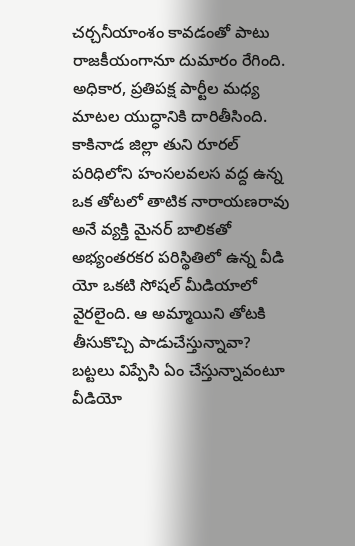చర్చనీయాంశం కావడంతో పాటు రాజకీయంగానూ దుమారం రేగింది. అధికార, ప్రతిపక్ష పార్టీల మధ్య మాటల యుద్ధానికి దారితీసింది. కాకినాడ జిల్లా తుని రూరల్ పరిధిలోని హంసలవలస వద్ద ఉన్న ఒక తోటలో తాటిక నారాయణరావు అనే వ్యక్తి మైనర్ బాలికతో అభ్యంతరకర పరిస్థితిలో ఉన్న వీడి యో ఒకటి సోషల్ మీడియాలో వైరలైంది. ఆ అమ్మాయిని తోటకి తీసుకొచ్చి పాడుచేస్తున్నావా? బట్టలు విప్పేసి ఏం చేస్తున్నావంటూ వీడియో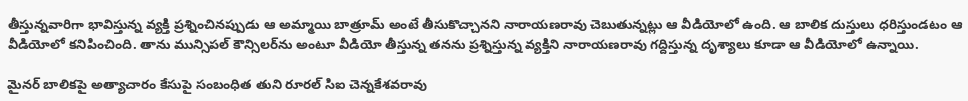తీస్తున్నవారిగా భావిస్తున్న వ్యక్తి ప్రశ్నించినప్పుడు ఆ అమ్మాయి బాత్రూమ్ అంటే తీసుకొచ్చానని నారాయణరావు చెబుతున్నట్లు ఆ వీడియోలో ఉంది. ఆ బాలిక దుస్తులు ధరిస్తుండటం ఆ వీడియోలో కనిపించింది. తాను మున్సిపల్ కౌన్సిలర్‌ను అంటూ వీడియో తీస్తున్న తనను ప్రశ్నిస్తున్న వ్యక్తిని నారాయణరావు గద్దిస్తున్న దృశ్యాలు కూడా ఆ వీడియోలో ఉన్నాయి.

మైనర్ బాలికపై అత్యాచారం కేసుపై సంబంధిత తుని రూరల్ సిఐ చెన్నకేశవరావు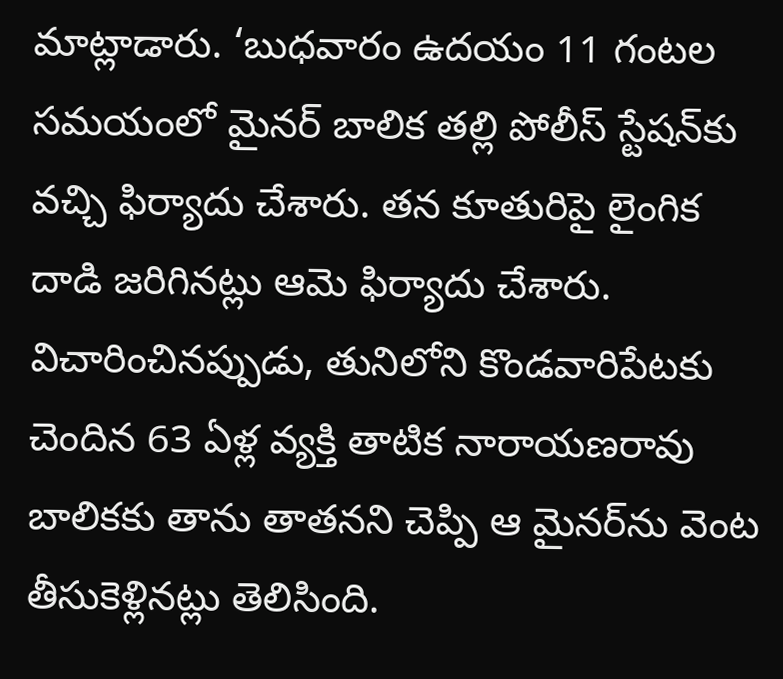మాట్లాడారు. ‘బుధవారం ఉదయం 11 గంటల సమయంలో మైనర్ బాలిక తల్లి పోలీస్ స్టేషన్‌కు వచ్చి ఫిర్యాదు చేశారు. తన కూతురిపై లైంగిక దాడి జరిగినట్లు ఆమె ఫిర్యాదు చేశారు. విచారించినప్పుడు, తునిలోని కొండవారిపేటకు చెందిన 63 ఏళ్ల వ్యక్తి తాటిక నారాయణరావు బాలికకు తాను తాతనని చెప్పి ఆ మైనర్‌ను వెంట తీసుకెళ్లినట్లు తెలిసింది.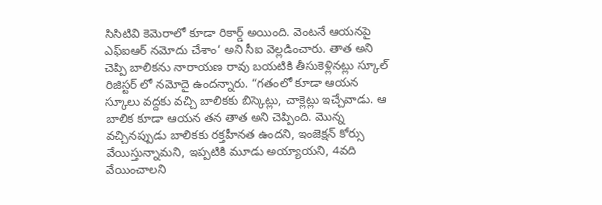సిసిటివి కెమెరాలో కూడా రికార్డ్ అయింది. వెంటనే ఆయనపై ఎఫ్‌ఐఆర్ నమోదు చేశాం‘ అని సీఐ వెల్లడించారు. తాత అని చెప్పి బాలికను నారాయణ రావు బయటికి తీసుకెళ్లినట్లు స్కూల్ రిజిస్టర్ లో నమోదై ఉందన్నారు. “గతంలో కూడా ఆయన స్కూలు వద్దకు వచ్చి బాలికకు బిస్కెట్లు, చాక్లెట్లు ఇచ్చేవాడు. ఆ బాలిక కూడా ఆయన తన తాత అని చెప్పింది. మొన్న వచ్చినప్పుడు బాలికకు రక్తహీనత ఉందని, ఇంజెక్షన్ కోర్సు వేయిస్తున్నామని, ఇప్పటికి మూడు అయ్యాయని, 4వది వేయించాలని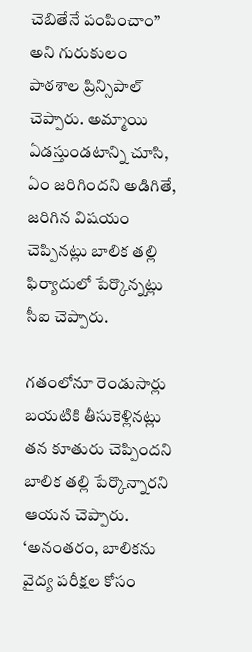చెబితేనే పంపించాం” అని గురుకులం పాఠశాల ప్రిన్సిపాల్ చెప్పారు. అమ్మాయి ఏడస్తుండటాన్ని చూసి, ఏం జరిగిందని అడిగితే, జరిగిన విషయం చెప్పినట్లు బాలిక తల్లి ఫిర్యాదులో పేర్కొన్నట్లు సీఐ చెప్పారు.

గతంలోనూ రెండుసార్లు బయటికి తీసుకెళ్లినట్లు తన కూతురు చెప్పిందని బాలిక తల్లి పేర్కొన్నారని ఆయన చెప్పారు. ‘అనంతరం, బాలికను వైద్య పరీక్షల కోసం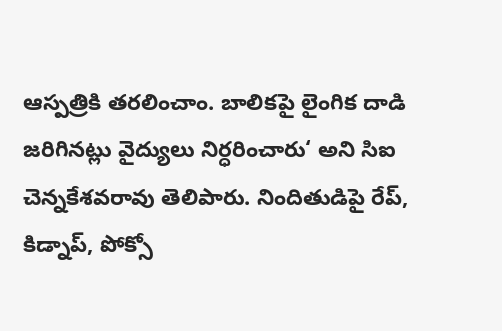ఆస్పత్రికి తరలించాం. బాలికపై లైంగిక దాడి జరిగినట్లు వైద్యులు నిర్ధరించారు‘ అని సిఐ చెన్నకేశవరావు తెలిపారు. నిందితుడిపై రేప్, కిడ్నాప్, పోక్సో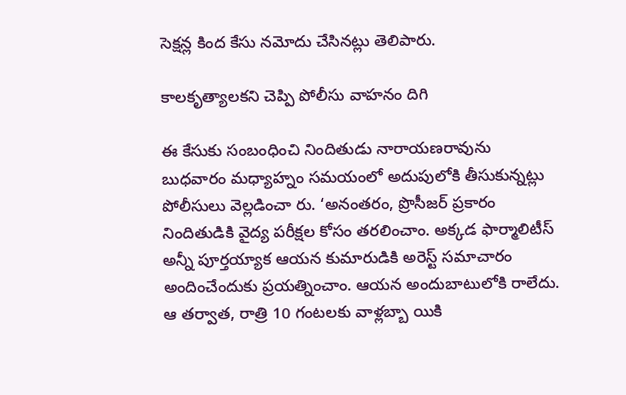సెక్షన్ల కింద కేసు నమోదు చేసినట్లు తెలిపారు.

కాలకృత్యాలకని చెప్పి పోలీసు వాహనం దిగి

ఈ కేసుకు సంబంధించి నిందితుడు నారాయణరావును బుధవారం మధ్యాహ్నం సమయంలో అదుపులోకి తీసుకున్నట్లు పోలీసులు వెల్లడించా రు. ‘అనంతరం, ప్రొసీజర్ ప్రకారం నిందితుడికి వైద్య పరీక్షల కోసం తరలించాం. అక్కడ ఫార్మాలిటీస్ అన్నీ పూర్తయ్యాక ఆయన కుమారుడికి అరెస్ట్ సమాచారం అందించేందుకు ప్రయత్నించాం. ఆయన అందుబాటులోకి రాలేదు. ఆ తర్వాత, రాత్రి 10 గంటలకు వాళ్లబ్బా యికి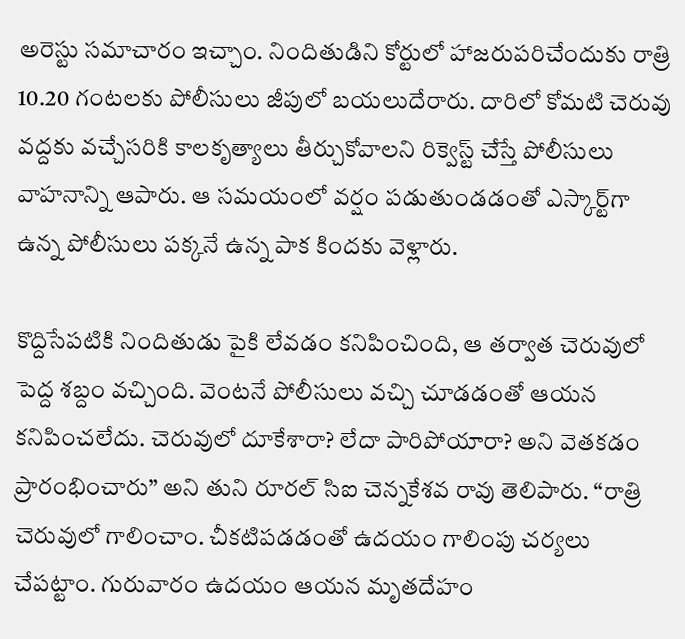అరెస్టు సమాచారం ఇచ్చాం. నిందితుడిని కోర్టులో హాజరుపరిచేందుకు రాత్రి 10.20 గంటలకు పోలీసులు జీపులో బయలుదేరారు. దారిలో కోమటి చెరువు వద్దకు వచ్చేసరికి కాలకృత్యాలు తీర్చుకోవాలని రిక్వెస్ట్ చేస్తే పోలీసులు వాహనాన్ని ఆపారు. ఆ సమయంలో వర్షం పడుతుండడంతో ఎస్కార్ట్‌గా ఉన్న పోలీసులు పక్కనే ఉన్న పాక కిందకు వెళ్లారు.

కొద్దిసేపటికి నిందితుడు పైకి లేవడం కనిపించింది, ఆ తర్వాత చెరువులో పెద్ద శబ్దం వచ్చింది. వెంటనే పోలీసులు వచ్చి చూడడంతో ఆయన కనిపించలేదు. చెరువులో దూకేశారా? లేదా పారిపోయారా? అని వెతకడం ప్రారంభించారు” అని తుని రూరల్ సిఐ చెన్నకేశవ రావు తెలిపారు. “రాత్రి చెరువులో గాలించాం. చీకటిపడడంతో ఉదయం గాలింపు చర్యలు చేపట్టాం. గురువారం ఉదయం ఆయన మృతదేహం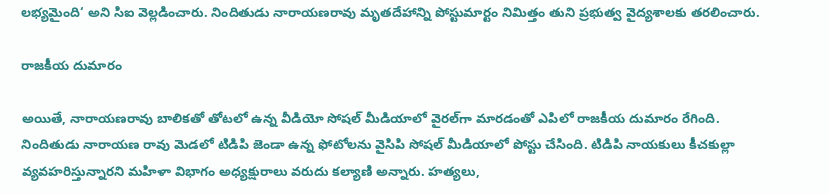లభ్యమైంది‘ అని సిఐ వెల్లడించారు. నిందితుడు నారాయణరావు మృతదేహాన్ని పోస్టుమార్టం నిమిత్తం తుని ప్రభుత్వ వైద్యశాలకు తరలించారు.

రాజకీయ దుమారం

అయితే, నారాయణరావు బాలికతో తోటలో ఉన్న వీడియో సోషల్ మీడియాలో వైరల్‌గా మారడంతో ఎపిలో రాజకీయ దుమారం రేగింది. నిందితుడు నారాయణ రావు మెడలో టిడిపి జెండా ఉన్న ఫోటోలను వైసిపి సోషల్ మీడియాలో పోస్టు చేసింది. టిడిపి నాయకులు కీచకుల్లా వ్యవహరిస్తున్నారని మహిళా విభాగం అధ్యక్షురాలు వరుదు కల్యాణి అన్నారు. హత్యలు,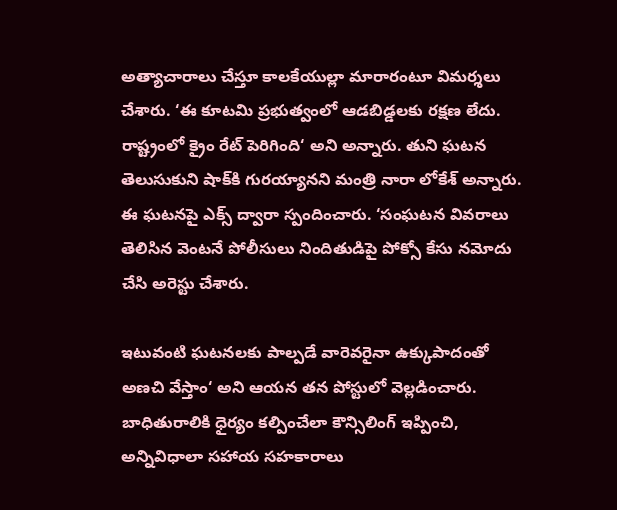అత్యాచారాలు చేస్తూ కాలకేయుల్లా మారారంటూ విమర్శలు చేశారు. ‘ఈ కూటమి ప్రభుత్వంలో ఆడబిడ్డలకు రక్షణ లేదు. రాష్ట్రంలో క్రైం రేట్ పెరిగింది‘ అని అన్నారు. తుని ఘటన తెలుసుకుని షాక్‌కి గురయ్యానని మంత్రి నారా లోకేశ్ అన్నారు. ఈ ఘటనపై ఎక్స్ ద్వారా స్పందించారు. ‘సంఘటన వివరాలు తెలిసిన వెంటనే పోలీసులు నిందితుడిపై పోక్సో కేసు నమోదు చేసి అరెస్టు చేశారు.

ఇటువంటి ఘటనలకు పాల్పడే వారెవరైనా ఉక్కుపాదంతో అణచి వేస్తాం‘ అని ఆయన తన పోస్టులో వెల్లడించారు. బాధితురాలికి ధైర్యం కల్పించేలా కౌన్సిలింగ్ ఇప్పించి, అన్నివిధాలా సహాయ సహకారాలు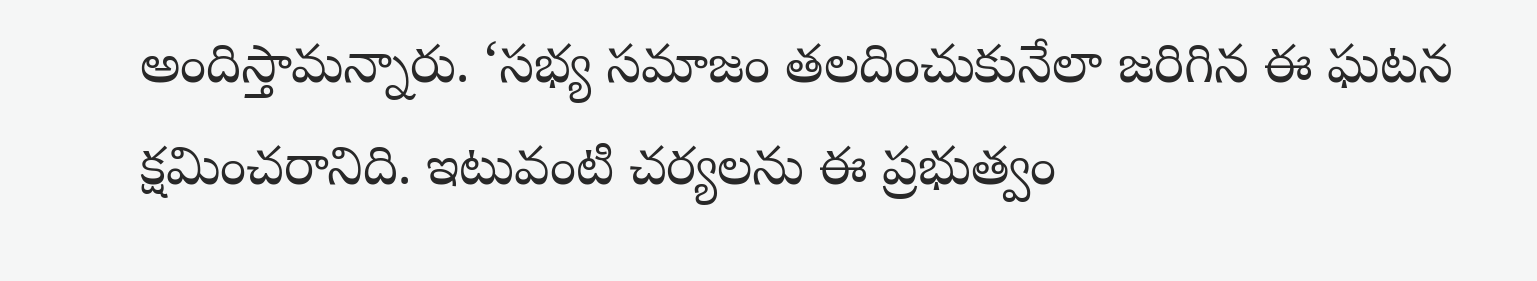అందిస్తామన్నారు. ‘సభ్య సమాజం తలదించుకునేలా జరిగిన ఈ ఘటన క్షమించరానిది. ఇటువంటి చర్యలను ఈ ప్రభుత్వం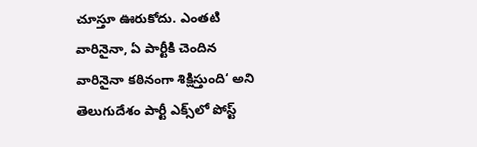చూస్తూ ఊరుకోదు. ఎంతటి వారినైనా, ఏ పార్టీకి చెందిన వారినైనా కఠినంగా శిక్షిస్తుంది‘ అని తెలుగుదేశం పార్టీ ఎక్స్‌లో పోస్ట్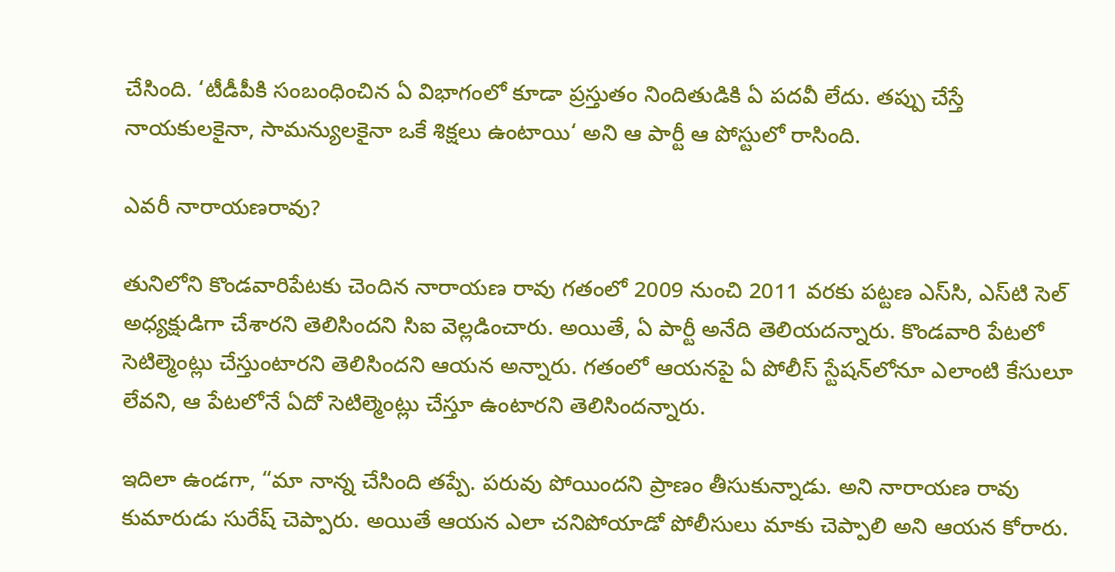చేసింది. ‘టీడీపీకి సంబంధించిన ఏ విభాగంలో కూడా ప్రస్తుతం నిందితుడికి ఏ పదవీ లేదు. తప్పు చేస్తే నాయకులకైనా, సామన్యులకైనా ఒకే శిక్షలు ఉంటాయి‘ అని ఆ పార్టీ ఆ పోస్టులో రాసింది.

ఎవరీ నారాయణరావు?

తునిలోని కొండవారిపేటకు చెందిన నారాయణ రావు గతంలో 2009 నుంచి 2011 వరకు పట్టణ ఎస్‌సి, ఎస్‌టి సెల్ అధ్యక్షుడిగా చేశారని తెలిసిందని సిఐ వెల్లడించారు. అయితే, ఏ పార్టీ అనేది తెలియదన్నారు. కొండవారి పేటలో సెటిల్మెంట్లు చేస్తుంటారని తెలిసిందని ఆయన అన్నారు. గతంలో ఆయనపై ఏ పోలీస్ స్టేషన్‌లోనూ ఎలాంటి కేసులూ లేవని, ఆ పేటలోనే ఏదో సెటిల్మెంట్లు చేస్తూ ఉంటారని తెలిసిందన్నారు.

ఇదిలా ఉండగా, “మా నాన్న చేసింది తప్పే. పరువు పోయిందని ప్రాణం తీసుకున్నాడు. అని నారాయణ రావు కుమారుడు సురేష్ చెప్పారు. అయితే ఆయన ఎలా చనిపోయాడో పోలీసులు మాకు చెప్పాలి అని ఆయన కోరారు.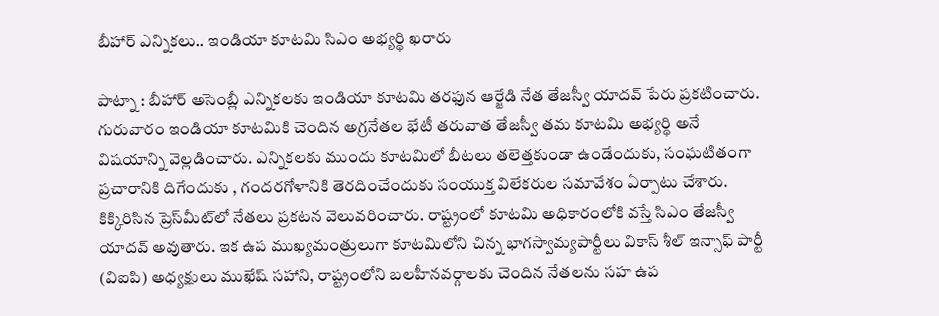బీహార్ ఎన్నికలు.. ఇండియా కూటమి సిఎం అభ్యర్థి ఖరారు

పాట్నా : బీహార్ అసెంబ్లీ ఎన్నికలకు ఇండియా కూటమి తరఫున ఆర్జేడి నేత తేజస్వీ యాదవ్ పేరు ప్రకటించారు. గురువారం ఇండియా కూటమికి చెందిన అగ్రనేతల భేటీ తరువాత తేజస్వీ తమ కూటమి అభ్యర్థి అనే విషయాన్ని వెల్లడించారు. ఎన్నికలకు ముందు కూటమిలో బీటలు తలెత్తకుండా ఉండేందుకు, సంఘటితంగా ప్రచారానికి దిగేందుకు , గందరగోళానికి తెరదించేందుకు సంయుక్త విలేకరుల సమావేశం ఏర్పాటు చేశారు. కిక్కిరిసిన ప్రెస్‌మీట్‌లో నేతలు ప్రకటన వెలువరించారు. రాష్ట్రంలో కూటమి అధికారంలోకి వస్తే సిఎం తేజస్వీ యాదవ్ అవుతారు. ఇక ఉప ముఖ్యమంత్రులుగా కూటమిలోని చిన్న భాగస్వామ్యపార్టీలు వికాస్ శీల్ ఇన్సాఫ్ పార్టీ (విఐపి) అధ్యక్షులు ముఖేష్ సహాని, రాష్ట్రంలోని బలహీనవర్గాలకు చెందిన నేతలను సహ ఉప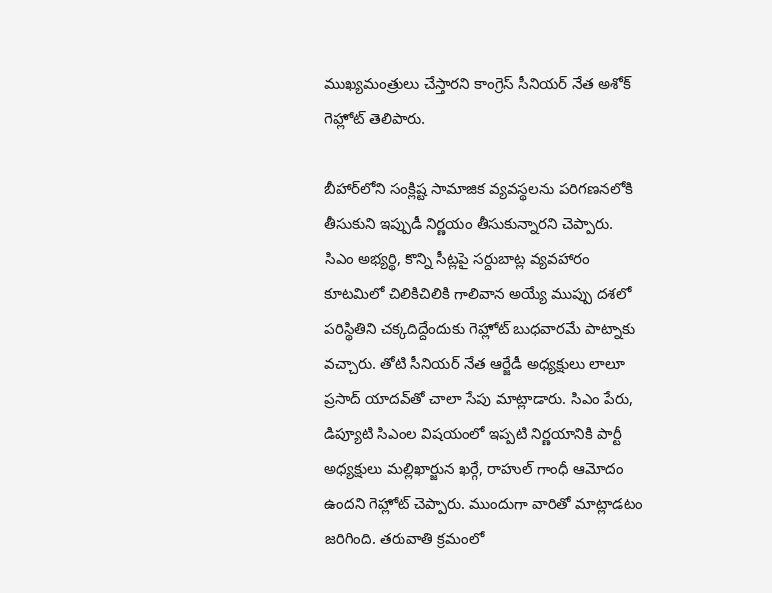ముఖ్యమంత్రులు చేస్తారని కాంగ్రెస్ సీనియర్ నేత అశోక్ గెహ్లోట్ తెలిపారు.

బీహార్‌లోని సంక్లిష్ట సామాజిక వ్యవస్థలను పరిగణనలోకి తీసుకుని ఇప్పుడీ నిర్ణయం తీసుకున్నారని చెప్పారు. సిఎం అభ్యర్థి, కొన్ని సీట్లపై సర్దుబాట్ల వ్యవహారం కూటమిలో చిలికిచిలికి గాలివాన అయ్యే ముప్పు దశలో పరిస్థితిని చక్కదిద్దేందుకు గెహ్లోట్ బుధవారమే పాట్నాకు వచ్చారు. తోటి సీనియర్ నేత ఆర్జేడీ అధ్యక్షులు లాలూ ప్రసాద్ యాదవ్‌తో చాలా సేపు మాట్లాడారు. సిఎం పేరు, డిప్యూటి సిఎంల విషయంలో ఇప్పటి నిర్ణయానికి పార్టీ అధ్యక్షులు మల్లిఖార్జున ఖర్గే, రాహుల్ గాంధీ ఆమోదం ఉందని గెహ్లోట్ చెప్పారు. ముందుగా వారితో మాట్లాడటం జరిగింది. తరువాతి క్రమంలో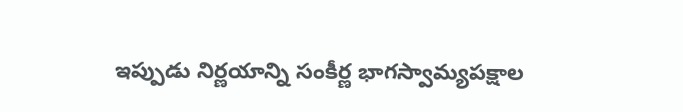ఇప్పుడు నిర్ణయాన్ని సంకీర్ణ భాగస్వామ్యపక్షాల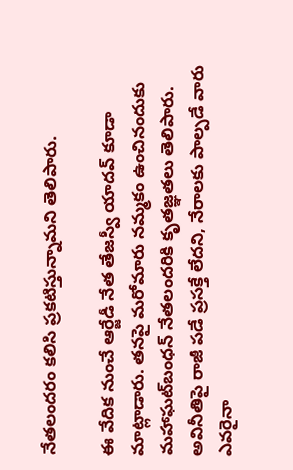నేతలందరం కలిసి ప్రకటిస్తున్నామని తెలిపారు.

ఈ వేదిక నుంచే ఆర్జేడీ నేత తేజస్వీ యాదవ్ కూడా మాట్లాడారు. తనపై మరోమారు నమ్మకం ఉంచినందుకు మహాఘట్‌బంధన్ నేతలందరికి కృతజ్ఞతలు తెలిపారు. అవినీతిపై రాజీ పడే ప్రసక్తే లేదని, నేరాలకు పాల్పడే వారు ఎవరైనా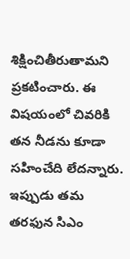శిక్షించితీరుతామని ప్రకటించారు. ఈ విషయంలో చివరికి తన నీడను కూడా సహించేది లేదన్నారు. ఇప్పుడు తమ తరఫున సిఎం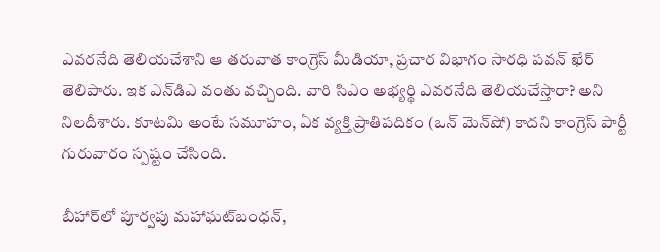ఎవరనేది తెలియచేశాని ఆ తరువాత కాంగ్రెస్ మీడియా, ప్రచార విభాగం సారధి పవన్ ఖేర్ తెలిపారు. ఇక ఎన్‌డిఎ వంతు వచ్చింది. వారి సిఎం అభ్యర్థి ఎవరనేది తెలియచేస్తారా? అని నిలదీశారు. కూటమి అంటే సమూహం, ఏక వ్యక్తి ప్రాతిపదికం (ఒన్ మెన్‌షో) కాదని కాంగ్రెస్ పార్టీ గురువారం స్పష్టం చేసింది.

బీహార్‌లో పూర్వపు మహాఘట్‌బంధన్,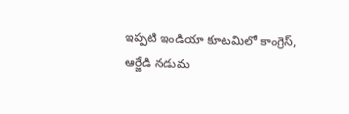ఇప్పటి ఇండియా కూటమిలో కాంగ్రెస్, ఆర్జేడి నడుమ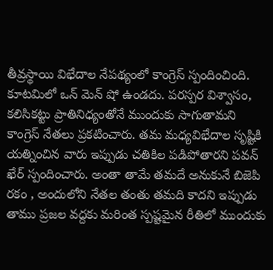తీవ్రస్థాయి విభేదాల నేపథ్యంలో కాంగ్రెస్ స్పందించింది. కూటమిలో ఒన్ మెన్ షో ఉండదు. పరస్పర విశ్వాసం, కలిసికట్టు ప్రాతినిధ్యంతోనే ముందుకు సాగుతామని కాంగ్రెస్ నేతలు ప్రకటించారు. తమ మధ్యవిభేదాల సృష్టికి యత్నించిన వారు ఇప్పుడు చతికిల పడిపోతారని పవన్ ఖేర్ స్పందించారు. అంతా తామే తమదే అనుకునే బిజెపి రకం , అందులోని నేతల తంతు తమది కాదని ఇప్పుడు తాము ప్రజల వద్దకు మరింత స్పష్టమైన రీతిలో ముందుకు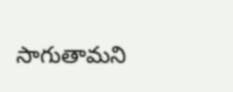సాగుతామని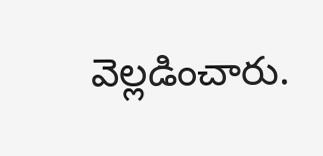వెల్లడించారు.